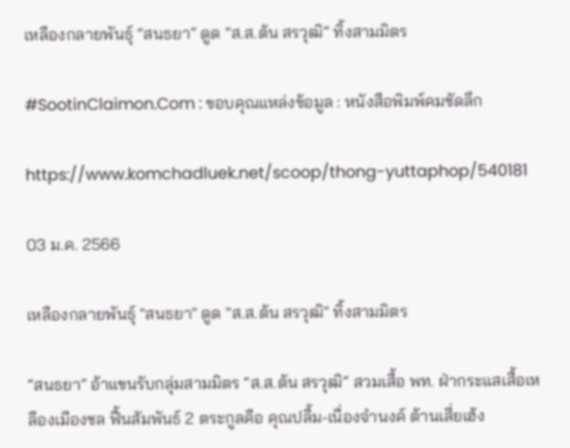เหลืองกลายพันธุ์ “สนธยา” ดูด “ส.ส.ต้น สรวุฒิ” ทิ้งสามมิตร

#SootinClaimon.Com : ขอบคุณแหล่งข้อมูล : หนังสือพิมพ์คมชัดลึก

https://www.komchadluek.net/scoop/thong-yuttaphop/540181

03 ม.ค. 2566

เหลืองกลายพันธุ์ "สนธยา" ดูด "ส.ส.ต้น สรวุฒิ" ทิ้งสามมิตร

“สนธยา” อ้าแขนรับกลุ่มสามมิตร “ส.ส.ต้น สรวุฒิ” สวมเสื้อ พท. ฝ่ากระแสเสื้อเหลืองเมืองชล ฟื้นสัมพันธ์ 2 ตระกูลคือ คุณปลื้ม-เนื่องจำนงค์ ต้านเสี่ยเฮ้ง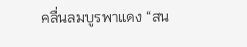คลื่นลมบูรพาแดง “สน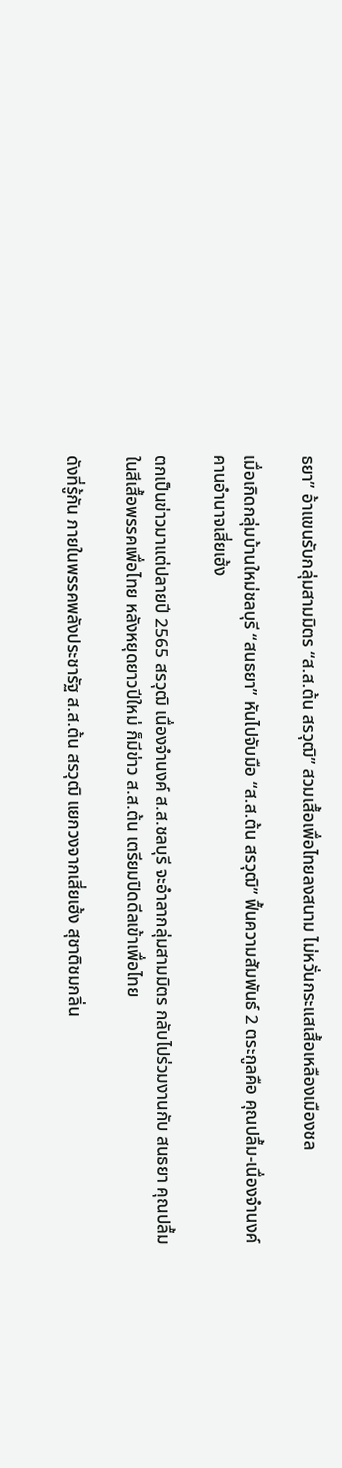ธยา” อ้าแขนรับกลุ่มสามมิตร “ส.ส.ต้น สรวุฒิ” สวมเสื้อเพื่อไทยลงสนาม ไม่หวั่นกระแสเสื้อเหลืองเมืองชล

เมื่อเกิดกลุ่มบ้านใหม่ชลบุรี “สนธยา” หันไปจับมือ “ส.ส.ต้น สรวุฒิ” ฟื้นความสัมพันธ์ 2 ตระกูลคือ คุณปลื้ม-เนื่องจำนงค์ คานอำนาจเสี่ยเฮ้ง

ตกเป็นข่าวมาแต่ปลายปี 2565 สรวุฒิ เนื่องจำนงค์ ส.ส.ชลบุรี จะอำลากลุ่มสามมิตร กลับไปร่วมงานกับ สนธยา คุณปลื้ม ในสีเสื้อพรรคเพื่อไทย หลังหยุดยาวปีใหม่ ก็มีข่าว ส.ส.ต้น เตรียมปิดดีลเข้าเพื่อไทย

ดังที่รู้กัน ภายในพรรคพลังประชารัฐ ส.ส.ต้น สรวุฒิ แยกวงจากเสี่ยเฮ้ง สุชาติชมกลิ่น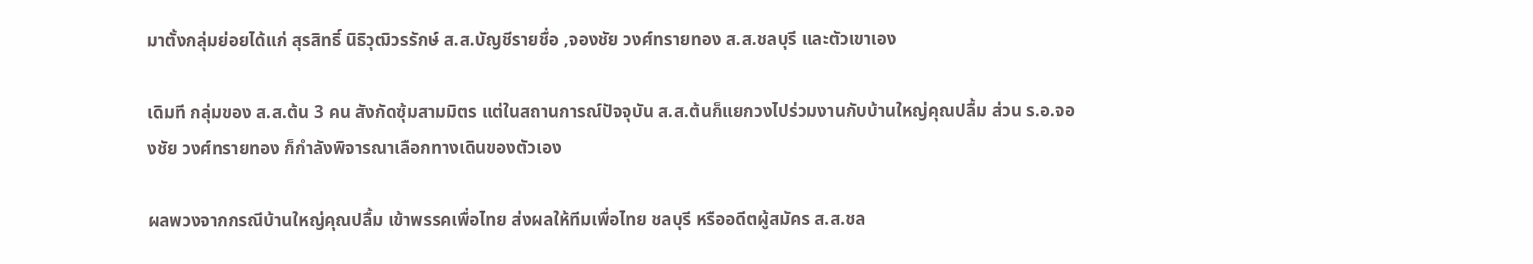มาตั้งกลุ่มย่อยได้แก่ สุรสิทธิ์ นิธิวุฒิวรรักษ์ ส.ส.บัญชีรายชื่อ ,จองชัย วงศ์ทรายทอง ส.ส.ชลบุรี และตัวเขาเอง

เดิมที กลุ่มของ ส.ส.ต้น 3 คน สังกัดซุ้มสามมิตร แต่ในสถานการณ์ปัจจุบัน ส.ส.ต้นก็แยกวงไปร่วมงานกับบ้านใหญ่คุณปลื้ม ส่วน ร.อ.จองชัย วงศ์ทรายทอง ก็กำลังพิจารณาเลือกทางเดินของตัวเอง

ผลพวงจากกรณีบ้านใหญ่คุณปลื้ม เข้าพรรคเพื่อไทย ส่งผลให้ทีมเพื่อไทย ชลบุรี หรืออดีตผู้สมัคร ส.ส.ชล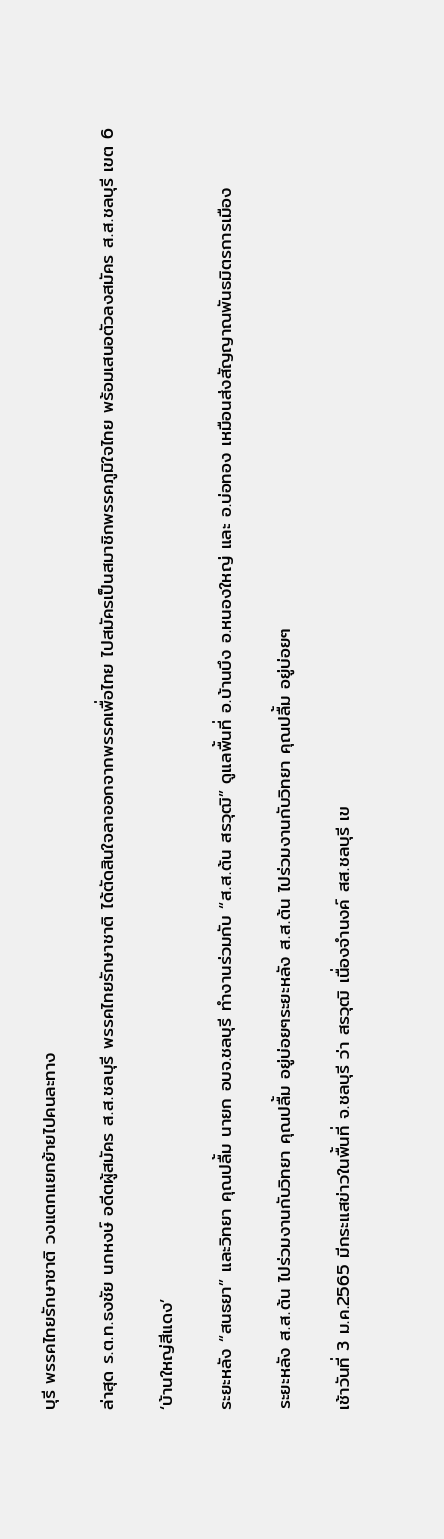บุรี พรรคไทยรักษาชาติ วงแตกแยกย้ายไปคนละทาง

ล่าสุด ร.ต.ท.ธงชัย นกหงษ์ อดีตผู้สมัคร ส.ส.ชลบุรี พรรคไทยรักษาชาติ ได้ตัดสินใจลาออกจากพรรคเพื่อไทย ไปสมัครเป็นสมาชิกพรรคภูมิใจไทย พร้อมเสนอตัวลงสมัคร ส.ส.ชลบุรี เขต 6

‘บ้านใหญ่สีแดง’

ระยะหลัง “สนธยา” และวิทยา คุณปลื้ม นายก อบจ.ชลบุรี ทำงานร่วมกับ “ส.ส.ต้น สรวุฒิ” ดูแลพื้นที่ อ.บ้านบึง อ.หนองใหญ่ และ อ.บ่อทอง เหมือนส่งสัญญาณพันธมิตรการเมือง

ระยะหลัง ส.ส.ต้น ไปร่วมงานกับวิทยา คุณปลื้ม อยู่บ่อยๆระยะหลัง ส.ส.ต้น ไปร่วมงานกับวิทยา คุณปลื้ม อยู่บ่อยๆ

เช้าวันที่ 3 ม.ค.2565 มีกระแสข่าวในพื้นที่ จ.ชลบุรี ว่า สรวุฒิ เนื่องจำนงค์ สส.ชลบุรี เข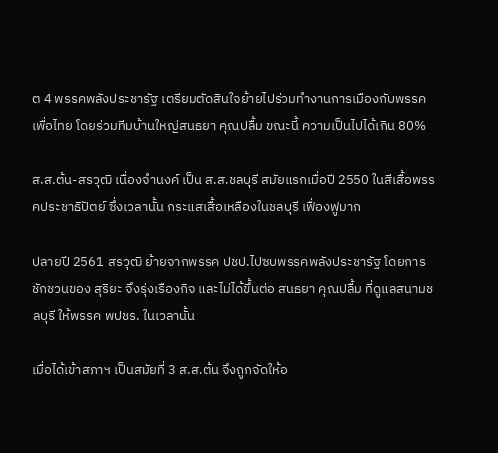ต 4 พรรคพลังประชารัฐ เตรียมตัดสินใจย้ายไปร่วมทำงานการเมืองกับพรรคเพื่อไทย โดยร่วมทีมบ้านใหญ่สนธยา คุณปลื้ม ขณะนี้ ความเป็นไปได้เกิน 80%

ส.ส.ต้น-สรวุฒิ เนื่องจำนงค์ เป็น ส.ส.ชลบุรี สมัยแรกเมื่อปี 2550 ในสีเสื้อพรรคประชาธิปัตย์ ซึ่งเวลานั้น กระแสเสื้อเหลืองในชลบุรี เฟื่องฟูมาก

ปลายปี 2561 สรวุฒิ ย้ายจากพรรค ปชป.ไปซบพรรคพลังประชารัฐ โดยการชักชวนของ สุริยะ จึงรุ่งเรืองกิจ และไม่ได้ขึ้นต่อ สนธยา คุณปลื้ม ที่ดูแลสนามชลบุรี ให้พรรค พปชร. ในเวลานั้น

เมื่อได้เข้าสภาฯ เป็นสมัยที่ 3 ส.ส.ต้น จึงถูกจัดให้อ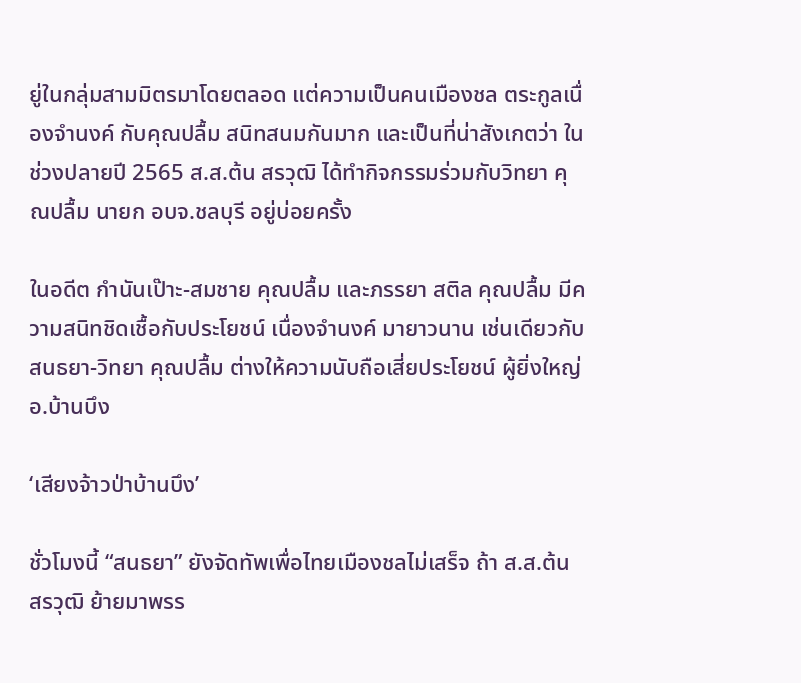ยู่ในกลุ่มสามมิตรมาโดยตลอด แต่ความเป็นคนเมืองชล ตระกูลเนื่องจำนงค์ กับคุณปลื้ม สนิทสนมกันมาก และเป็นที่น่าสังเกตว่า ในช่วงปลายปี 2565 ส.ส.ต้น สรวุฒิ ได้ทำกิจกรรมร่วมกับวิทยา คุณปลื้ม นายก อบจ.ชลบุรี อยู่บ่อยครั้ง

ในอดีต กำนันเป๊าะ-สมชาย คุณปลื้ม และภรรยา สติล คุณปลื้ม มีความสนิทชิดเชื้อกับประโยชน์ เนื่องจำนงค์ มายาวนาน เช่นเดียวกับสนธยา-วิทยา คุณปลื้ม ต่างให้ความนับถือเสี่ยประโยชน์ ผู้ยิ่งใหญ่ อ.บ้านบึง

‘เสียงจ้าวป่าบ้านบึง’

ชั่วโมงนี้ “สนธยา” ยังจัดทัพเพื่อไทยเมืองชลไม่เสร็จ ถ้า ส.ส.ต้น สรวุฒิ ย้ายมาพรร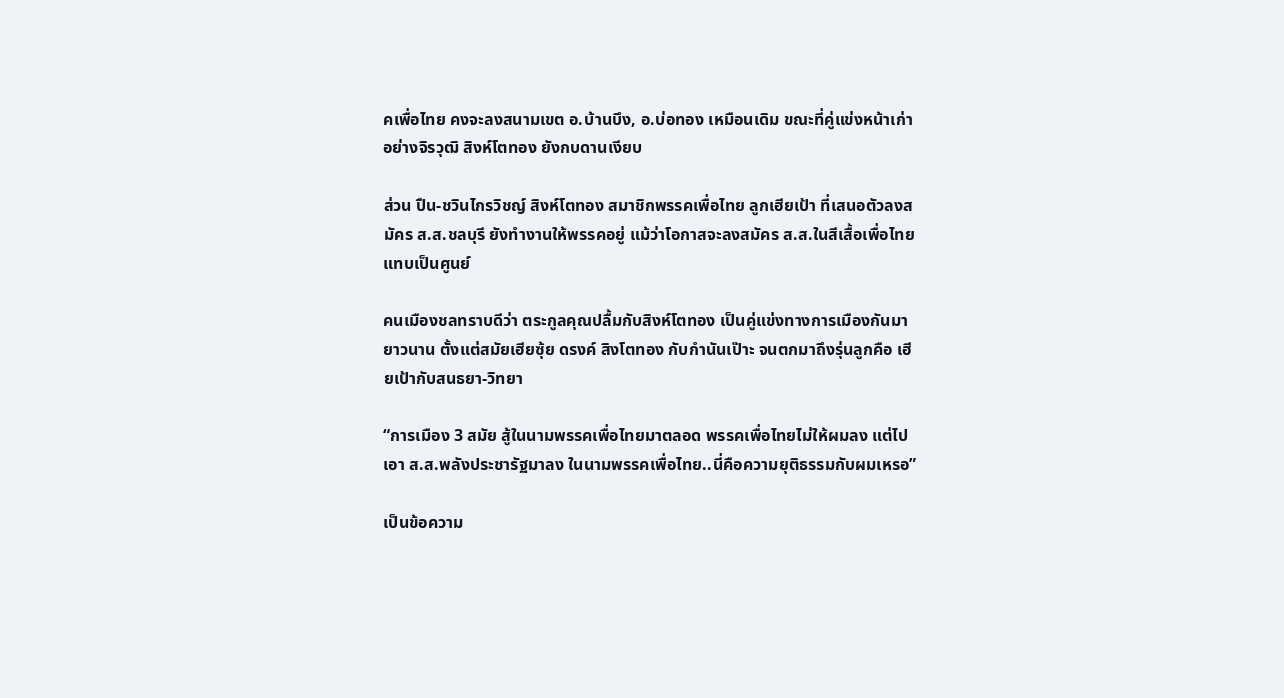คเพื่อไทย คงจะลงสนามเขต อ.บ้านบึง, อ.บ่อทอง เหมือนเดิม ขณะที่คู่แข่งหน้าเก่าอย่างจิรวุฒิ สิงห์โตทอง ยังกบดานเงียบ

ส่วน ปืน-ชวินไกรวิชญ์ สิงห์โตทอง สมาชิกพรรคเพื่อไทย ลูกเฮียเป้า ที่เสนอตัวลงสมัคร ส.ส.ชลบุรี ยังทำงานให้พรรคอยู่ แม้ว่าโอกาสจะลงสมัคร ส.ส.ในสีเสื้อเพื่อไทย แทบเป็นศูนย์

คนเมืองชลทราบดีว่า ตระกูลคุณปลื้มกับสิงห์โตทอง เป็นคู่แข่งทางการเมืองกันมายาวนาน ตั้งแต่สมัยเฮียซุ้ย ดรงค์ สิงโตทอง กับกำนันเป๊าะ จนตกมาถึงรุ่นลูกคือ เฮียเป้ากับสนธยา-วิทยา

“การเมือง 3 สมัย สู้ในนามพรรคเพื่อไทยมาตลอด พรรคเพื่อไทยไม่ให้ผมลง แต่ไปเอา ส.ส.พลังประชารัฐมาลง ในนามพรรคเพื่อไทย..นี่คือความยุติธรรมกับผมเหรอ”

เป็นข้อความ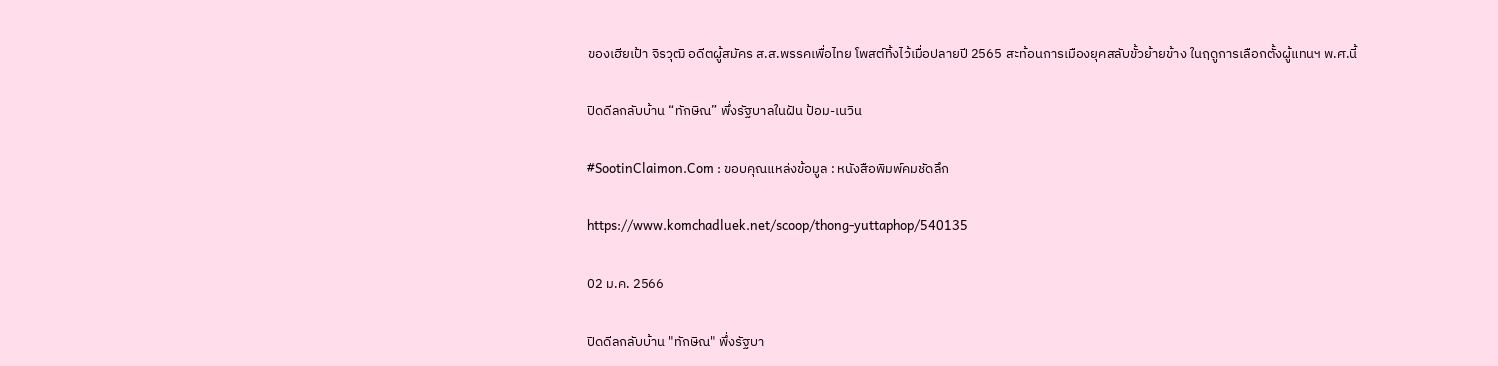ของเฮียเป้า จิรวุฒิ อดีตผู้สมัคร ส.ส.พรรคเพื่อไทย โพสต์ทิ้งไว้เมื่อปลายปี 2565 สะท้อนการเมืองยุคสลับขั้วย้ายข้าง ในฤดูการเลือกตั้งผู้แทนฯ พ.ศ.นี้

ปิดดีลกลับบ้าน “ทักษิณ” พึ่งรัฐบาลในฝัน ป้อม-เนวิน

#SootinClaimon.Com : ขอบคุณแหล่งข้อมูล : หนังสือพิมพ์คมชัดลึก

https://www.komchadluek.net/scoop/thong-yuttaphop/540135

02 ม.ค. 2566

ปิดดีลกลับบ้าน "ทักษิณ" พึ่งรัฐบา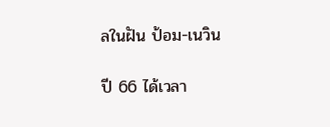ลในฝัน ป้อม-เนวิน

ปี 66 ได้เวลา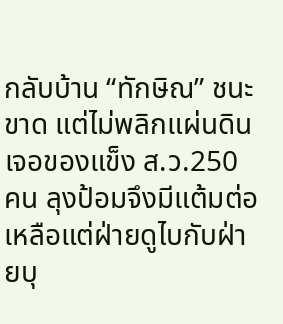กลับบ้าน “ทักษิณ” ชนะขาด แต่ไม่พลิกแผ่นดิน เจอของแข็ง ส.ว.250 คน ลุงป้อมจึงมีแต้มต่อ เหลือแต่ฝ่ายดูไบกับฝ่ายบุ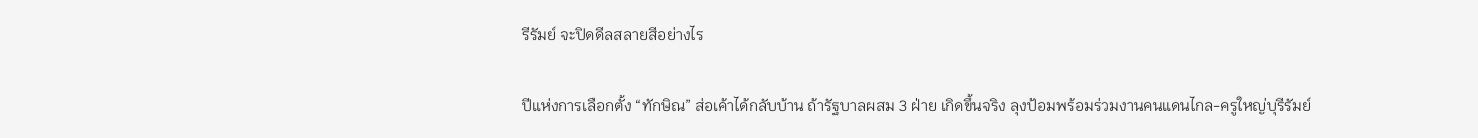รีรัมย์ จะปิดดีลสลายสีอย่างไร

ปีแห่งการเลือกตั้ง “ทักษิณ” ส่อเค้าได้กลับบ้าน ถ้ารัฐบาลผสม 3 ฝ่าย เกิดขึ้นจริง ลุงป้อมพร้อมร่วมงานคนแดนไกล-ครูใหญ่บุรีรัมย์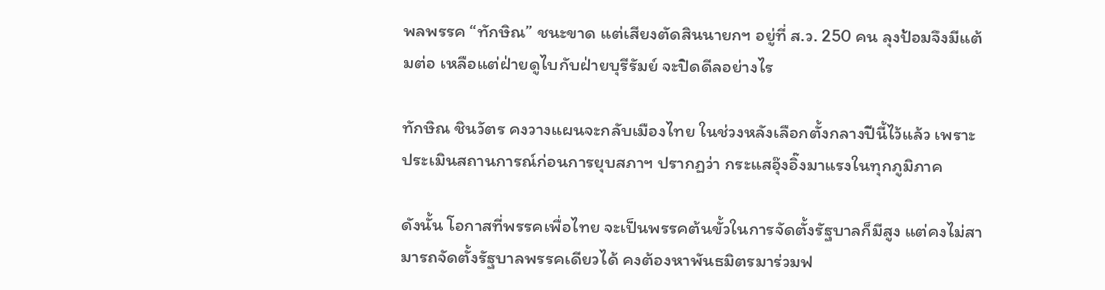พลพรรค “ทักษิณ” ชนะขาด แต่เสียงตัดสินนายกฯ อยู่ที่ ส.ว. 250 คน ลุงป้อมจึงมีแต้มต่อ เหลือแต่ฝ่ายดูไบกับฝ่ายบุรีรัมย์ จะปิดดีลอย่างไร

ทักษิณ ชินวัตร คงวางแผนจะกลับเมืองไทย ในช่วงหลังเลือกตั้งกลางปีนี้ไว้แล้ว เพราะประเมินสถานการณ์ก่อนการยุบสภาฯ ปรากฏว่า กระแสอุ๊งอิ๊งมาแรงในทุกภูมิภาค

ดังนั้น โอกาสที่พรรคเพื่อไทย จะเป็นพรรคต้นขั้วในการจัดตั้งรัฐบาลก็มีสูง แต่คงไม่สามารถจัดตั้งรัฐบาลพรรคเดียวได้ คงต้องหาพันธมิตรมาร่วมฟ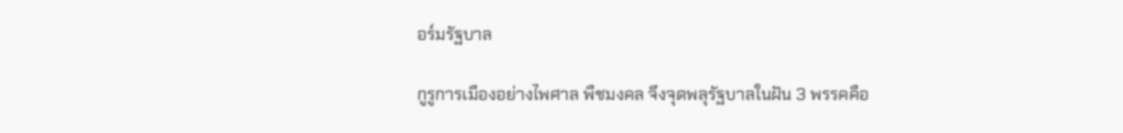อร์มรัฐบาล

กูรูการเมืองอย่างไพศาล พืชมงคล จึงจุดพลุรัฐบาลในฝัน 3 พรรคคือ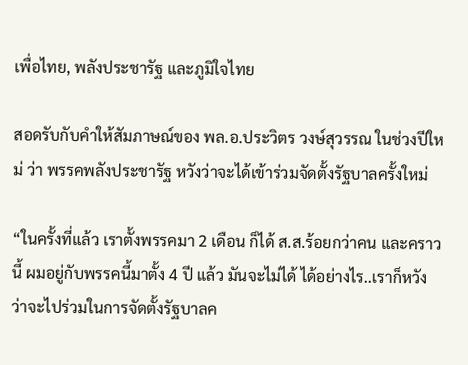เพื่อไทย, พลังประชารัฐ และภูมิใจไทย

สอดรับกับคำให้สัมภาษณ์ของ พล.อ.ประวิตร วงษ์สุวรรณ ในช่วงปีใหม่ ว่า พรรคพลังประชารัฐ หวังว่าจะได้เข้าร่วมจัดตั้งรัฐบาลครั้งใหม่

“ในครั้งที่แล้ว เราตั้งพรรคมา 2 เดือน ก็ได้ ส.ส.ร้อยกว่าคน และคราวนี้ ผมอยู่กับพรรคนี้มาตั้ง 4 ปี แล้ว มันจะไม่ได้ ได้อย่างไร..เราก็หวังว่าจะไปร่วมในการจัดตั้งรัฐบาลค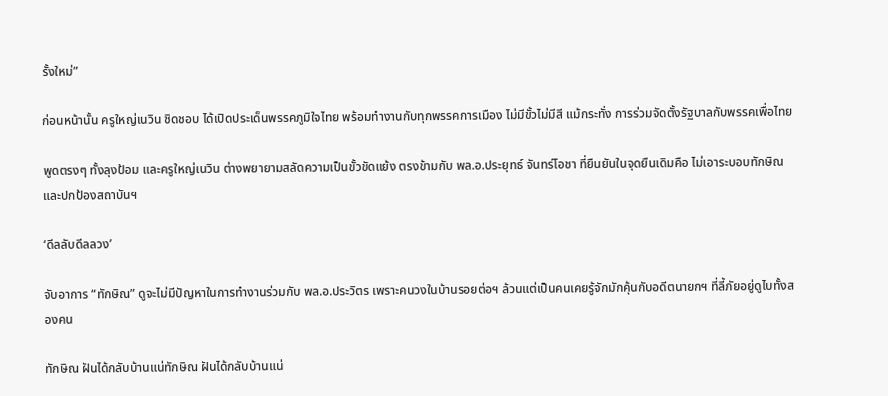รั้งใหม่”

ก่อนหน้านั้น ครูใหญ่เนวิน ชิดชอบ ได้เปิดประเด็นพรรคภูมิใจไทย พร้อมทำงานกับทุกพรรคการเมือง ไม่มีขั้วไม่มีสี แม้กระทั่ง การร่วมจัดตั้งรัฐบาลกับพรรคเพื่อไทย

พูดตรงๆ ทั้งลุงป้อม และครูใหญ่เนวิน ต่างพยายามสลัดความเป็นขั้วขัดแย้ง ตรงข้ามกับ พล.อ.ประยุทธ์ จันทร์โอชา ที่ยืนยันในจุดยืนเดิมคือ ไม่เอาระบอบทักษิณและปกป้องสถาบันฯ

‘ดีลลับดีลลวง’

จับอาการ “ทักษิณ” ดูจะไม่มีปัญหาในการทำงานร่วมกับ พล.อ.ประวิตร เพราะคนวงในบ้านรอยต่อฯ ล้วนแต่เป็นคนเคยรู้จักมักคุ้นกับอดีตนายกฯ ที่ลี้ภัยอยู่ดูไบทั้งสองคน

ทักษิณ ฝันได้กลับบ้านแน่ทักษิณ ฝันได้กลับบ้านแน่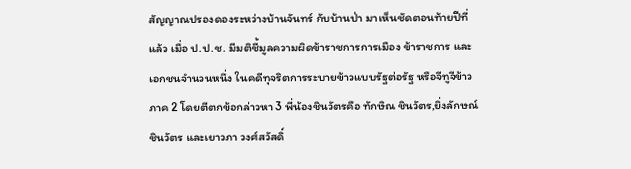สัญญาณปรองดองระหว่างบ้านจันทร์ กับบ้านป่า มาเห็นชัดตอนท้ายปีที่แล้ว เมื่อ ป.ป.ช. มีมติชี้มูลความผิดข้าราชการการเมือง ข้าราชการ และเอกชนจำนวนหนึ่ง ในคดีทุจริตการระบายข้าวแบบรัฐต่อรัฐ หรือจีทูจีข้าว ภาค 2 โดยตีตกข้อกล่าวหา 3 พี่น้องชินวัตรคือ ทักษิณ ชินวัตร,ยิ่งลักษณ์ ชินวัตร และเยาวภา วงศ์สวัสดิ์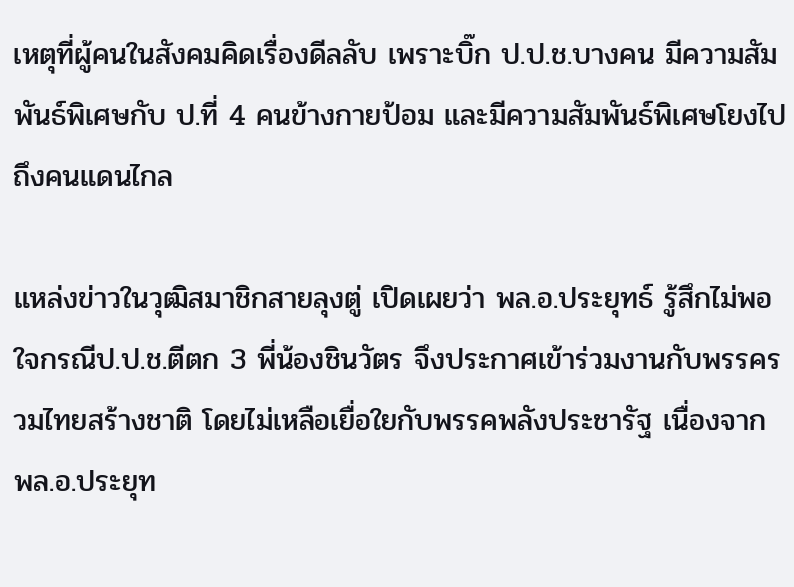เหตุที่ผู้คนในสังคมคิดเรื่องดีลลับ เพราะบิ๊ก ป.ป.ช.บางคน มีความสัมพันธ์พิเศษกับ ป.ที่ 4 คนข้างกายป้อม และมีความสัมพันธ์พิเศษโยงไปถึงคนแดนไกล

แหล่งข่าวในวุฒิสมาชิกสายลุงตู่ เปิดเผยว่า พล.อ.ประยุทธ์ รู้สึกไม่พอใจกรณีป.ป.ช.ตีตก 3 พี่น้องชินวัตร จึงประกาศเข้าร่วมงานกับพรรครวมไทยสร้างชาติ โดยไม่เหลือเยื่อใยกับพรรคพลังประชารัฐ เนื่องจาก พล.อ.ประยุท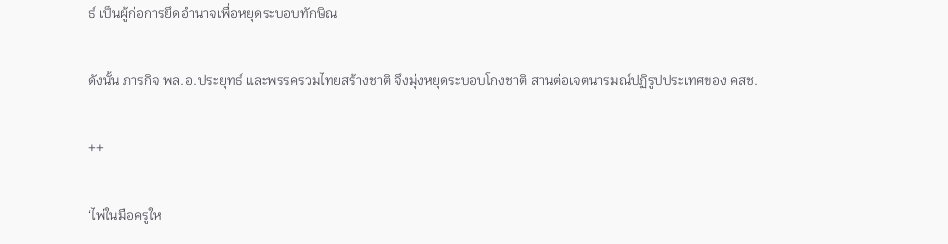ธ์ เป็นผู้ก่อการยึดอำนาจเพื่อหยุดระบอบทักษิณ

ดังนั้น ภารกิจ พล.อ.ประยุทธ์ และพรรครวมไทยสร้างชาติ จึงมุ่งหยุดระบอบโกงชาติ สานต่อเจตนารมณ์ปฏิรูปประเทศของ คสช.

++

‘ไพ่ในมือครูให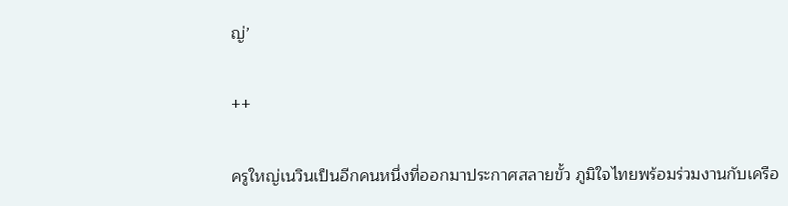ญ่’

++

ครูใหญ่เนวินเป็นอีกคนหนึ่งที่ออกมาประกาศสลายขั้ว ภูมิใจไทยพร้อมร่วมงานกับเครือ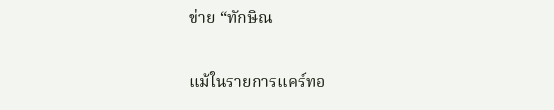ข่าย “ทักษิณ

แม้ในรายการแคร์ทอ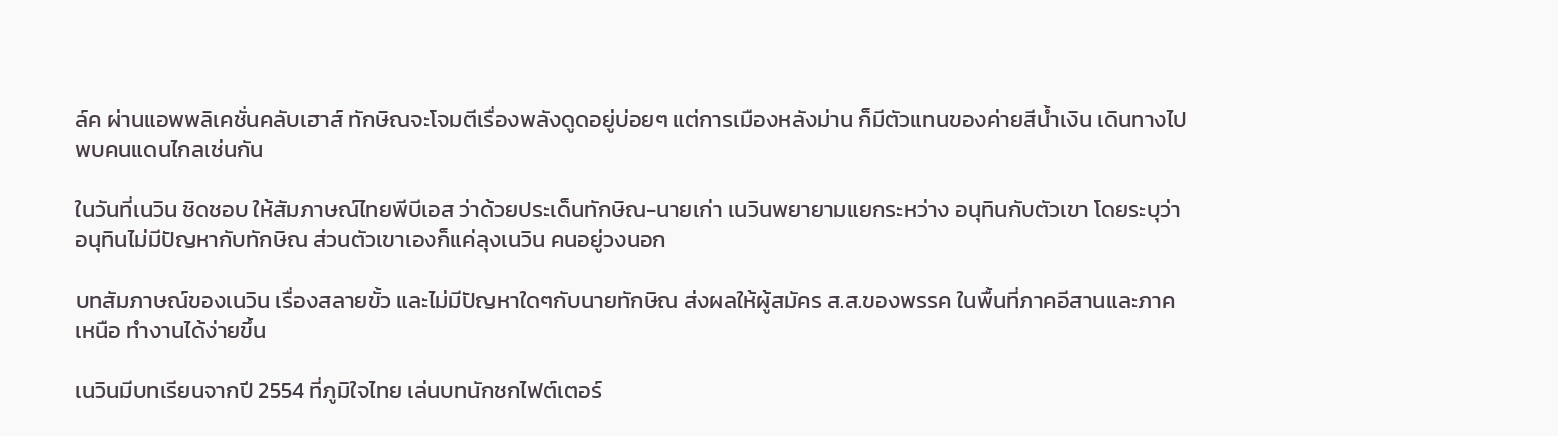ล์ค ผ่านแอพพลิเคชั่นคลับเฮาส์ ทักษิณจะโจมตีเรื่องพลังดูดอยู่บ่อยๆ แต่การเมืองหลังม่าน ก็มีตัวแทนของค่ายสีน้ำเงิน เดินทางไปพบคนแดนไกลเช่นกัน

ในวันที่เนวิน ชิดชอบ ให้สัมภาษณ์ไทยพีบีเอส ว่าด้วยประเด็นทักษิณ-นายเก่า เนวินพยายามแยกระหว่าง อนุทินกับตัวเขา โดยระบุว่า อนุทินไม่มีปัญหากับทักษิณ ส่วนตัวเขาเองก็แค่ลุงเนวิน คนอยู่วงนอก

บทสัมภาษณ์ของเนวิน เรื่องสลายขั้ว และไม่มีปัญหาใดๆกับนายทักษิณ ส่งผลให้ผู้สมัคร ส.ส.ของพรรค ในพื้นที่ภาคอีสานและภาคเหนือ ทำงานได้ง่ายขึ้น

เนวินมีบทเรียนจากปี 2554 ที่ภูมิใจไทย เล่นบทนักชกไฟต์เตอร์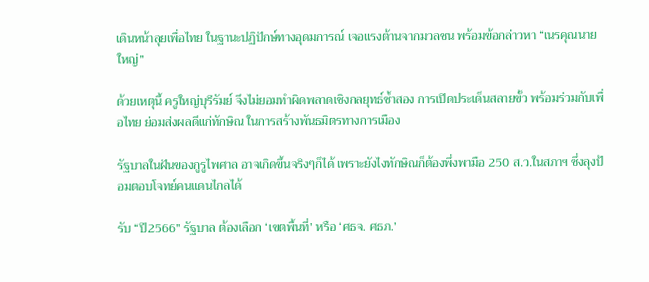เดินหน้าลุยเพื่อไทย ในฐานะปฏิปักษ์ทางอุดมการณ์ เจอแรงต้านจากมวลชน พร้อมข้อกล่าวหา “เนรคุณนายใหญ่”

ด้วยเหตุนี้ ครูใหญ่บุรีรัมย์ จึงไม่ยอมทำผิดพลาดเชิงกลยุทธ์ซ้ำสอง การเปิดประเด็นสลายขั้ว พร้อมร่วมกับเพื่อไทย ย่อมส่งผลดีแก่ทักษิณ ในการสร้างพันธมิตรทางการเมือง

รัฐบาลในฝันของกูรูไพศาล อาจเกิดขึ้นจริงๆก็ได้ เพราะยังไงทักษิณก็ต้องพึ่งพามือ 250 ส.ว.ในสภาฯ ซึ่งลุงป้อมตอบโจทย์คนแดนไกลได้

รับ “ปี2566” รัฐบาล ต้องเลือก ‘เขตพื้นที่’ หรือ ‘ศธจ. ศธภ.’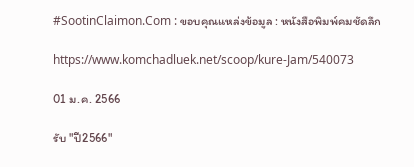#SootinClaimon.Com : ขอบคุณแหล่งข้อมูล : หนังสือพิมพ์คมชัดลึก

https://www.komchadluek.net/scoop/kure-Jam/540073

01 ม.ค. 2566

รับ "ปี2566"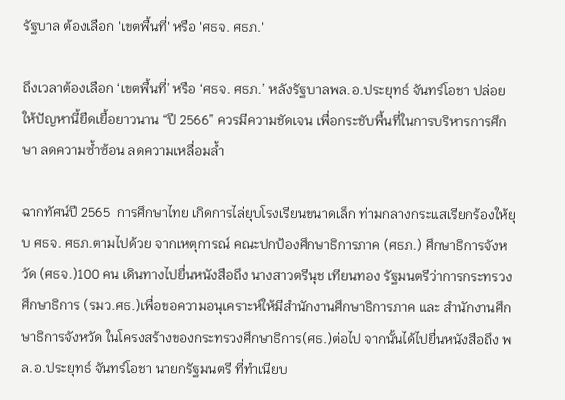รัฐบาล ต้องเลือก 'เขตพื้นที่' หรือ 'ศธจ. ศธภ.'

ถึงเวลาต้องเลือก ‘เขตพื้นที่’ หรือ ‘ศธจ. ศธภ.’ หลังรัฐบาลพล.อ.ประยุทธ์ จันทร์โอชา ปล่อยให้ปัญหานี้ยืดเยื้อยาวนาน “ปี 2566” ควรมีความชัดเจน เพื่อกระชับพื้นที่ในการบริหารการศึกษา ลดความซ้ำซ้อน ลดความเหลื่อมล้ำ

ฉากทัศน์ปี 2565  การศึกษาไทย เกิดการไล่ยุบโรงเรียนขนาดเล็ก ท่ามกลางกระแสเรียกร้องให้ยุบ ศธจ. ศธภ.ตามไปด้วย จากเหตุการณ์ คณะปกป้องศึกษาธิการภาค (ศธภ.) ศึกษาธิการจังหวัด (ศธจ.)100 คน เดินทางไปยื่นหนังสือถึง นางสาวตรีนุช เทียนทอง รัฐมนตรีว่าการกระทรวงศึกษาธิการ (รมว.ศธ.)เพื่อขอความอนุเคราะห์ให้มีสำนักงานศึกษาธิการภาค และ สำนักงานศึกษาธิการจังหวัด ในโครงสร้างของกระทรวงศึกษาธิการ(ศธ.)ต่อไป จากนั้นได้ไปยื่นหนังสือถึง พล.อ.ประยุทธ์ จันทร์โอชา นายกรัฐมนตรี ที่ทำเนียบ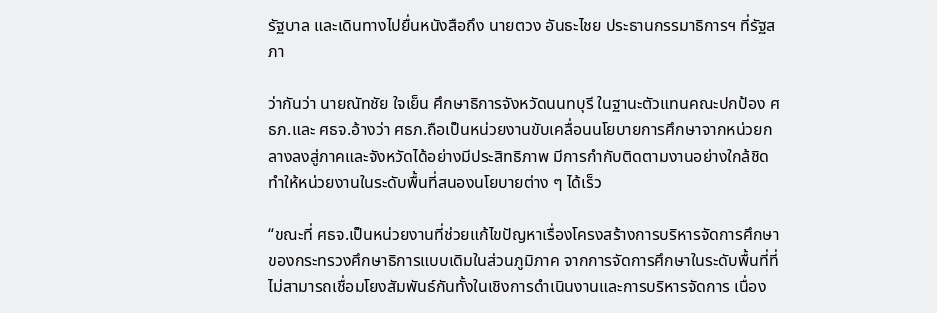รัฐบาล และเดินทางไปยื่นหนังสือถึง นายตวง อันธะไชย ประธานกรรมาธิการฯ ที่รัฐสภา

ว่ากันว่า นายณัทชัย ใจเย็น ศึกษาธิการจังหวัดนนทบุรี ในฐานะตัวแทนคณะปกป้อง ศธภ.และ ศธจ.อ้างว่า ศธภ.ถือเป็นหน่วยงานขับเคลื่อนนโยบายการศึกษาจากหน่วยกลางลงสู่ภาคและจังหวัดได้อย่างมีประสิทธิภาพ มีการกำกับติดตามงานอย่างใกล้ชิด ทำให้หน่วยงานในระดับพื้นที่สนองนโยบายต่าง ๆ ได้เร็ว

“ขณะที่ ศธจ.เป็นหน่วยงานที่ช่วยแก้ไขปัญหาเรื่องโครงสร้างการบริหารจัดการศึกษาของกระทรวงศึกษาธิการแบบเดิมในส่วนภูมิภาค จากการจัดการศึกษาในระดับพื้นที่ที่ไม่สามารถเชื่อมโยงสัมพันธ์กันทั้งในเชิงการดำเนินงานและการบริหารจัดการ เนื่อง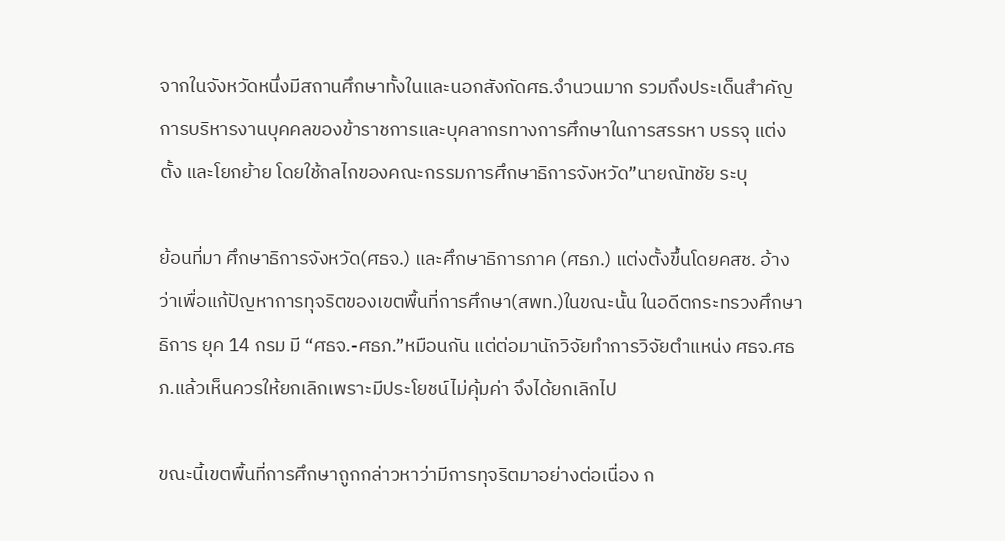จากในจังหวัดหนึ่งมีสถานศึกษาทั้งในและนอกสังกัดศธ.จำนวนมาก รวมถึงประเด็นสำคัญการบริหารงานบุคคลของข้าราชการและบุคลากรทางการศึกษาในการสรรหา บรรจุ แต่งตั้ง และโยกย้าย โดยใช้กลไกของคณะกรรมการศึกษาธิการจังหวัด”นายณัทชัย ระบุ

ย้อนที่มา ศึกษาธิการจังหวัด(ศธจ.) และศึกษาธิการภาค (ศธภ.) แต่งตั้งขึ้นโดยคสช. อ้างว่าเพื่อแก้ปัญหาการทุจริตของเขตพื้นที่การศึกษา(สพท.)ในขณะนั้น ในอดีตกระทรวงศึกษาธิการ ยุค 14 กรม มี “ศธจ.-ศธภ.”หมือนกัน แต่ต่อมานักวิจัยทำการวิจัยตำแหน่ง ศธจ.ศธภ.แล้วเห็นควรให้ยกเลิกเพราะมีประโยชน์ไม่คุ้มค่า จึงได้ยกเลิกไป

ขณะนี้เขตพื้นที่การศึกษาถูกกล่าวหาว่ามีการทุจริตมาอย่างต่อเนื่อง ก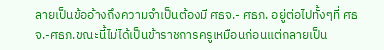ลายเป็นข้ออ้างถึงความจำเป็นต้องมี ศธจ.- ศธภ. อยู่ต่อไปทั้งๆที่ ศธจ.-ศธภ.ขณะนี้ไม่ได้เป็นข้าราชการครูเหมือนก่อนแต่กลายเป็น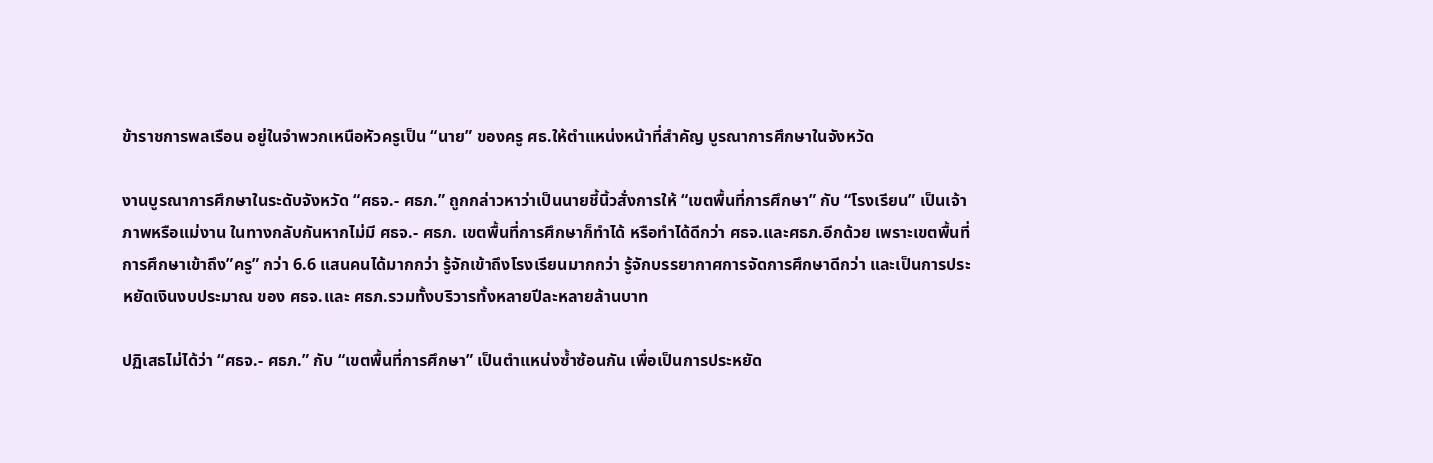ข้าราชการพลเรือน อยู่ในจำพวกเหนือหัวครูเป็น “นาย” ของครู ศธ.ให้ตำแหน่งหน้าที่สำคัญ บูรณาการศึกษาในจังหวัด

งานบูรณาการศึกษาในระดับจังหวัด “ศธจ.- ศธภ.” ถูกกล่าวหาว่าเป็นนายชี้นิ้วสั่งการให้ “เขตพื้นที่การศึกษา” กับ “โรงเรียน” เป็นเจ้าภาพหรือแม่งาน ในทางกลับกันหากไม่มี ศธจ.- ศธภ. เขตพื้นที่การศึกษาก็ทำได้ หรือทำได้ดีกว่า ศธจ.และศธภ.อีกด้วย เพราะเขตพื้นที่การศึกษาเข้าถึง”ครู” กว่า 6.6 แสนคนได้มากกว่า รู้จักเข้าถึงโรงเรียนมากกว่า รู้จักบรรยากาศการจัดการศึกษาดีกว่า และเป็นการประหยัดเงินงบประมาณ ของ ศธจ.และ ศธภ.รวมทั้งบริวารทั้งหลายปีละหลายล้านบาท

ปฏิเสธไม่ได้ว่า “ศธจ.- ศธภ.” กับ “เขตพื้นที่การศึกษา” เป็นตำแหน่งซ้ำซ้อนกัน เพื่อเป็นการประหยัด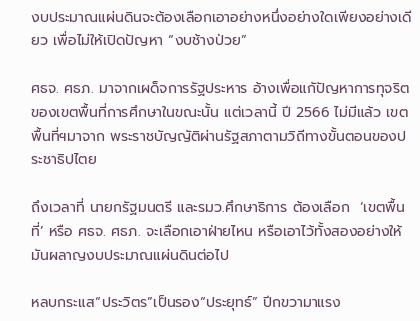งบประมาณแผ่นดินจะต้องเลือกเอาอย่างหนึ่งอย่างใดเพียงอย่างเดียว เพื่อไม่ให้เปิดปัญหา “งบช้างป่วย”

ศธจ. ศธภ. มาจากเผด็จการรัฐประหาร อ้างเพื่อแกัปัญหาการทุจริตของเขตพื้นที่การศึกษาในขณะนั้น แต่เวลานี้ ปี 2566 ไม่มีแล้ว เขตพื้นที่ฯมาจาก พระราชบัญญัติผ่านรัฐสภาตามวิถีทางขั้นตอนของประชาธิปไตย

ถึงเวลาที่ นายกรัฐมนตรี และรมว.ศึกษาธิการ ต้องเลือก  ‘เขตพื้นที่’ หรือ ศธจ. ศธภ. จะเลือกเอาฝ่ายไหน หรือเอาไว้ทั้งสองอย่างให้มันผลาญงบประมาณแผ่นดินต่อไป

หลบกระแส“ประวิตร”เป็นรอง“ประยุทธ์” ปีกขวามาแรง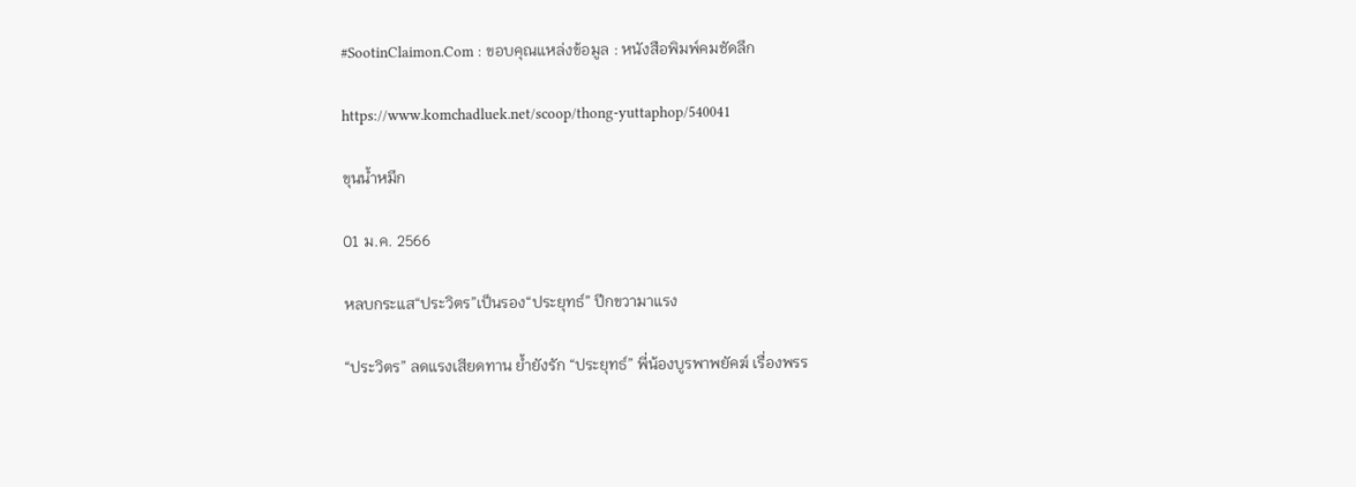#SootinClaimon.Com : ขอบคุณแหล่งข้อมูล : หนังสือพิมพ์คมชัดลึก

https://www.komchadluek.net/scoop/thong-yuttaphop/540041

ขุนน้ำหมึก

01 ม.ค. 2566

หลบกระแส“ประวิตร”เป็นรอง“ประยุทธ์” ปีกขวามาแรง

“ประวิตร” ลดแรงเสียดทาน ย้ำยังรัก “ประยุทธ์” พี่น้องบูรพาพยัคฆ์ เรื่องพรร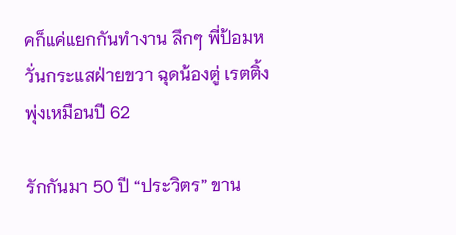คก็แค่แยกกันทำงาน ลึกๆ พี่ป้อมหวั่นกระแสฝ่ายขวา ฉุดน้องตู่ เรตติ้งพุ่งเหมือนปี 62

รักกันมา 50 ปี “ประวิตร” ขาน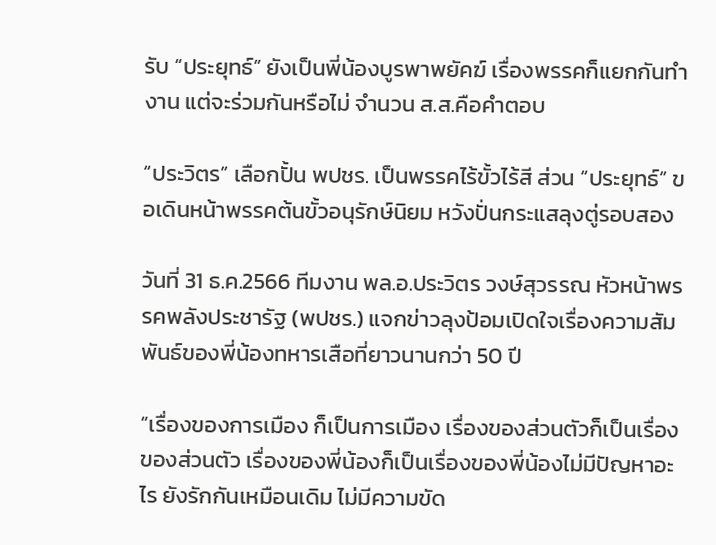รับ “ประยุทธ์” ยังเป็นพี่น้องบูรพาพยัคฆ์ เรื่องพรรคก็แยกกันทำงาน แต่จะร่วมกันหรือไม่ จำนวน ส.ส.คือคำตอบ

“ประวิตร” เลือกปั้น พปชร. เป็นพรรคไร้ขั้วไร้สี ส่วน “ประยุทธ์” ขอเดินหน้าพรรคต้นขั้วอนุรักษ์นิยม หวังปั่นกระแสลุงตู่รอบสอง

วันที่ 31 ธ.ค.2566 ทีมงาน พล.อ.ประวิตร วงษ์สุวรรณ หัวหน้าพรรคพลังประชารัฐ (พปชร.) แจกข่าวลุงป้อมเปิดใจเรื่องความสัมพันธ์ของพี่น้องทหารเสือที่ยาวนานกว่า 50 ปี

“เรื่องของการเมือง ก็เป็นการเมือง เรื่องของส่วนตัวก็เป็นเรื่องของส่วนตัว เรื่องของพี่น้องก็เป็นเรื่องของพี่น้องไม่มีปัญหาอะไร ยังรักกันเหมือนเดิม ไม่มีความขัด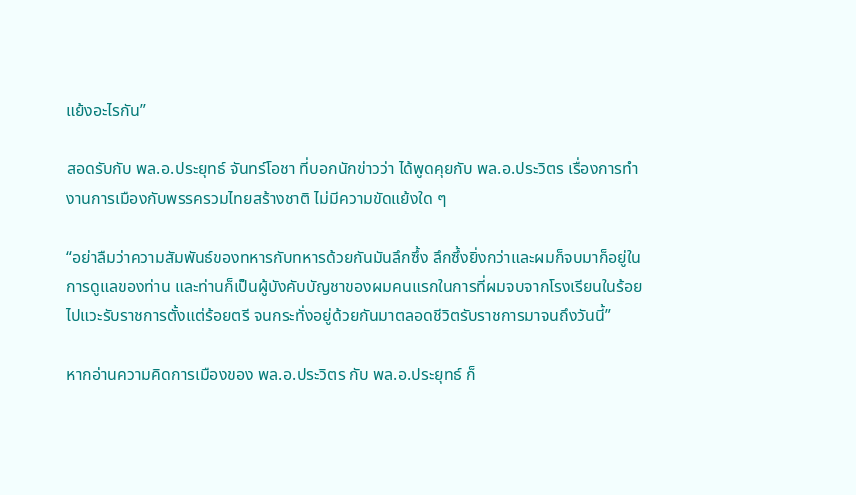แย้งอะไรกัน”

สอดรับกับ พล.อ.ประยุทธ์ จันทร์โอชา ที่บอกนักข่าวว่า ได้พูดคุยกับ พล.อ.ประวิตร เรื่องการทำงานการเมืองกับพรรครวมไทยสร้างชาติ ไม่มีความขัดแย้งใด ๆ

“อย่าลืมว่าความสัมพันธ์ของทหารกับทหารด้วยกันมันลึกซึ้ง ลึกซึ้งยิ่งกว่าและผมก็จบมาก็อยู่ในการดูแลของท่าน และท่านก็เป็นผู้บังคับบัญชาของผมคนแรกในการที่ผมจบจากโรงเรียนในร้อยไปแวะรับราชการตั้งแต่ร้อยตรี จนกระทั่งอยู่ด้วยกันมาตลอดชีวิตรับราชการมาจนถึงวันนี้”

หากอ่านความคิดการเมืองของ พล.อ.ประวิตร กับ พล.อ.ประยุทธ์ ก็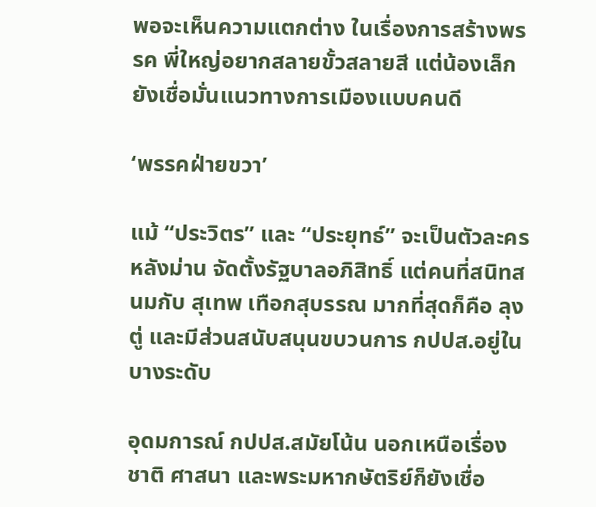พอจะเห็นความแตกต่าง ในเรื่องการสร้างพรรค พี่ใหญ่อยากสลายขั้วสลายสี แต่น้องเล็กยังเชื่อมั่นแนวทางการเมืองแบบคนดี

‘พรรคฝ่ายขวา’

แม้ “ประวิตร” และ “ประยุทธ์” จะเป็นตัวละครหลังม่าน จัดตั้งรัฐบาลอภิสิทธิ์ แต่คนที่สนิทสนมกับ สุเทพ เทือกสุบรรณ มากที่สุดก็คือ ลุงตู่ และมีส่วนสนับสนุนขบวนการ กปปส.อยู่ในบางระดับ

อุดมการณ์ กปปส.สมัยโน้น นอกเหนือเรื่องชาติ ศาสนา และพระมหากษัตริย์ก็ยังเชื่อ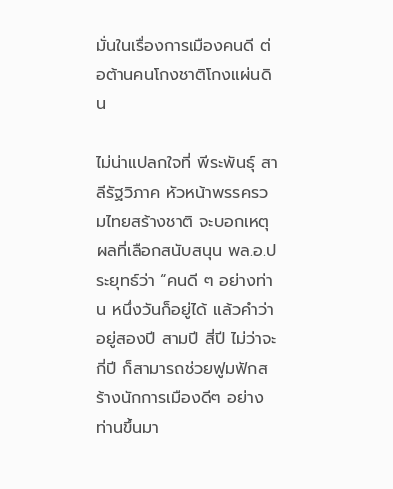มั่นในเรื่องการเมืองคนดี ต่อต้านคนโกงชาติโกงแผ่นดิน

ไม่น่าแปลกใจที่ พีระพันธุ์ สาลีรัฐวิภาค หัวหน้าพรรครวมไทยสร้างชาติ จะบอกเหตุผลที่เลือกสนับสนุน พล.อ.ประยุทธ์ว่า “คนดี ๆ อย่างท่าน หนึ่งวันก็อยู่ได้ แล้วคำว่า อยู่สองปี สามปี สี่ปี ไม่ว่าจะกี่ปี ก็สามารถช่วยฟูมฟักสร้างนักการเมืองดีๆ อย่างท่านขึ้นมา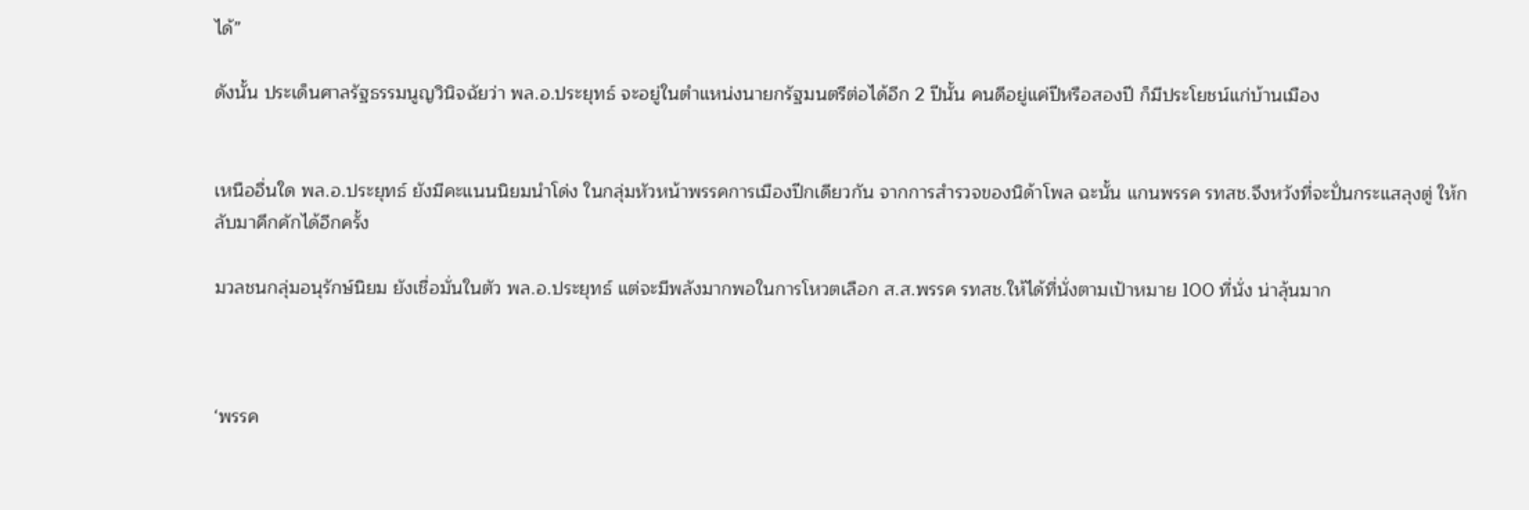ได้”

ดังนั้น ประเด็นศาลรัฐธรรมนูญวินิจฉัยว่า พล.อ.ประยุทธ์ จะอยู่ในตำแหน่งนายกรัฐมนตรีต่อได้อีก 2 ปีนั้น คนดีอยู่แค่ปีหรือสองปี ก็มีประโยชน์แก่บ้านเมือง


เหนืออื่นใด พล.อ.ประยุทธ์ ยังมีคะแนนนิยมนำโด่ง ในกลุ่มหัวหน้าพรรคการเมืองปีกเดียวกัน จากการสำรวจของนิด้าโพล ฉะนั้น แกนพรรค รทสช.จึงหวังที่จะปั่นกระแสลุงตู่ ให้กลับมาคึกคักได้อีกครั้ง

มวลชนกลุ่มอนุรักษ์นิยม ยังเชื่อมั่นในตัว พล.อ.ประยุทธ์ แต่จะมีพลังมากพอในการโหวตเลือก ส.ส.พรรค รทสช.ให้ได้ที่นั่งตามเป้าหมาย 100 ที่นั่ง น่าลุ้นมาก



‘พรรค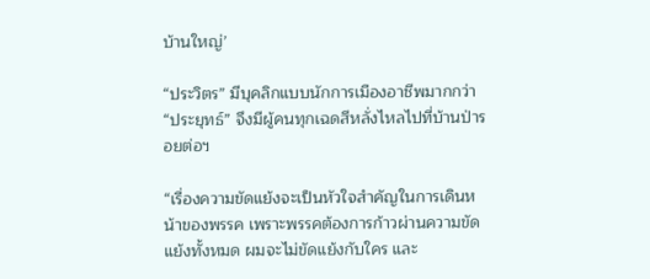บ้านใหญ่’

“ประวิตร” มีบุคลิกแบบนักการเมืองอาชีพมากกว่า “ประยุทธ์” จึงมีผู้คนทุกเฉดสีหลั่งไหลไปที่บ้านป่ารอยต่อฯ

“เรื่องความขัดแย้งจะเป็นหัวใจสำคัญในการเดินหน้าของพรรค เพราะพรรคต้องการก้าวผ่านความขัดแย้งทั้งหมด ผมจะไม่ขัดแย้งกับใคร และ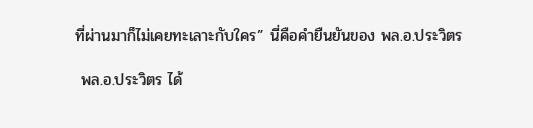ที่ผ่านมาก็ไม่เคยทะเลาะกับใคร” นี่คือคำยืนยันของ พล.อ.ประวิตร

 พล.อ.ประวิตร ได้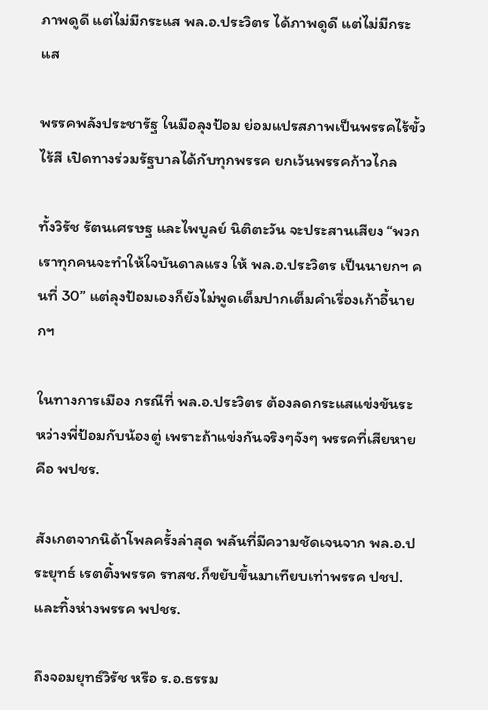ภาพดูดี แต่ไม่มีกระแส พล.อ.ประวิตร ได้ภาพดูดี แต่ไม่มีกระแส

พรรคพลังประชารัฐ ในมือลุงป้อม ย่อมแปรสภาพเป็นพรรคไร้ขั้ว ไร้สี เปิดทางร่วมรัฐบาลได้กับทุกพรรค ยกเว้นพรรคก้าวไกล

ทั้งวิรัช รัตนเศรษฐ และไพบูลย์ นิติตะวัน จะประสานเสียง “พวกเราทุกคนจะทำให้ใจบันดาลแรง ให้ พล.อ.ประวิตร เป็นนายกฯ คนที่ 30” แต่ลุงป้อมเองก็ยังไม่พูดเต็มปากเต็มคำเรื่องเก้าอี้นายกฯ

ในทางการเมือง กรณีที่ พล.อ.ประวิตร ต้องลดกระแสแข่งขันระหว่างพี่ป้อมกับน้องตู่ เพราะถ้าแข่งกันจริงๆจังๆ พรรคที่เสียหายคือ พปชร.

สังเกตจากนิด้าโพลครั้งล่าสุด พลันที่มีความชัดเจนจาก พล.อ.ประยุทธ์ เรตติ้งพรรค รทสช.ก็ขยับขึ้นมาเทียบเท่าพรรค ปชป. และทิ้งห่างพรรค พปชร.

ถึงจอมยุทธ์วิรัช หรือ ร.อ.ธรรม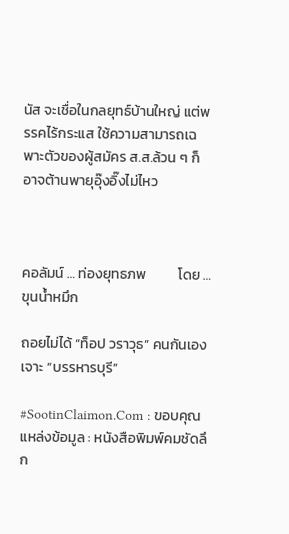นัส จะเชื่อในกลยุทธ์บ้านใหญ่ แต่พรรคไร้กระแส ใช้ความสามารถเฉพาะตัวของผู้สมัคร ส.ส.ล้วน ๆ ก็อาจต้านพายุอุ๊งอิ๊งไม่ไหว



คอลัมน์ … ท่องยุทธภพ          โดย … ขุนน้ำหมึก

ถอยไม่ได้ “ท็อป วราวุธ” คนกันเองเจาะ “บรรหารบุรี”

#SootinClaimon.Com : ขอบคุณแหล่งข้อมูล : หนังสือพิมพ์คมชัดลึก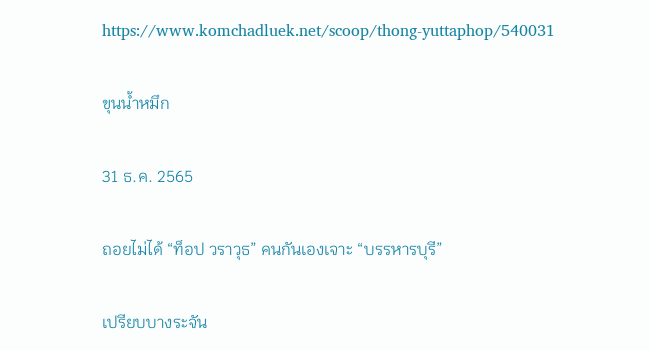https://www.komchadluek.net/scoop/thong-yuttaphop/540031

ขุนน้ำหมึก

31 ธ.ค. 2565

ถอยไม่ได้ “ท็อป วราวุธ” คนกันเองเจาะ “บรรหารบุรี”

เปรียบบางระจัน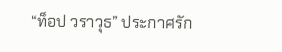“ท็อป วราวุธ” ประกาศรัก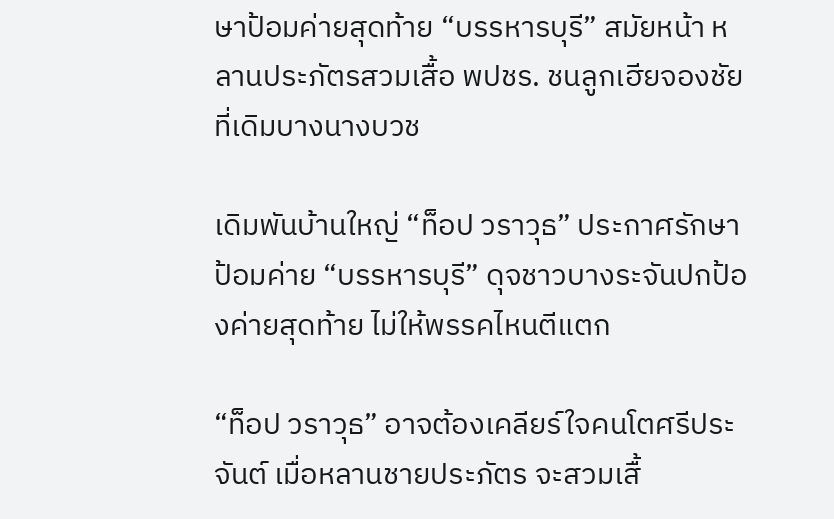ษาป้อมค่ายสุดท้าย “บรรหารบุรี” สมัยหน้า หลานประภัตรสวมเสื้อ พปชร. ชนลูกเฮียจองชัย ที่เดิมบางนางบวช

เดิมพันบ้านใหญ่ “ท็อป วราวุธ” ประกาศรักษาป้อมค่าย “บรรหารบุรี” ดุจชาวบางระจันปกป้องค่ายสุดท้าย ไม่ให้พรรคไหนตีแตก

“ท็อป วราวุธ” อาจต้องเคลียร์ใจคนโตศรีประจันต์ เมื่อหลานชายประภัตร จะสวมเสื้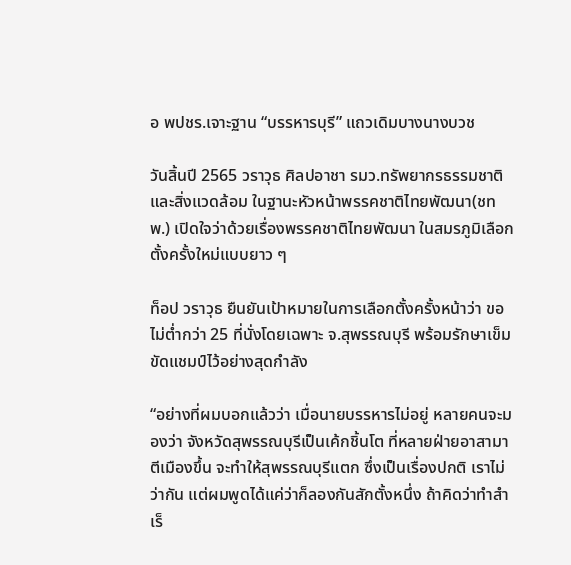อ พปชร.เจาะฐาน “บรรหารบุรี” แถวเดิมบางนางบวช

วันสิ้นปี 2565 วราวุธ ศิลปอาชา รมว.ทรัพยากรธรรมชาติและสิ่งแวดล้อม ในฐานะหัวหน้าพรรคชาติไทยพัฒนา(ชทพ.) เปิดใจว่าด้วยเรื่องพรรคชาติไทยพัฒนา ในสมรภูมิเลือกตั้งครั้งใหม่แบบยาว ๆ

ท็อป วราวุธ ยืนยันเป้าหมายในการเลือกตั้งครั้งหน้าว่า ขอไม่ต่ำกว่า 25 ที่นั่งโดยเฉพาะ จ.สุพรรณบุรี พร้อมรักษาเข็มขัดแชมป์ไว้อย่างสุดกำลัง

“อย่างที่ผมบอกแล้วว่า เมื่อนายบรรหารไม่อยู่ หลายคนจะมองว่า จังหวัดสุพรรณบุรีเป็นเค้กชิ้นโต ที่หลายฝ่ายอาสามาตีเมืองขึ้น จะทำให้สุพรรณบุรีแตก ซึ่งเป็นเรื่องปกติ เราไม่ว่ากัน แต่ผมพูดได้แค่ว่าก็ลองกันสักตั้งหนึ่ง ถ้าคิดว่าทำสำเร็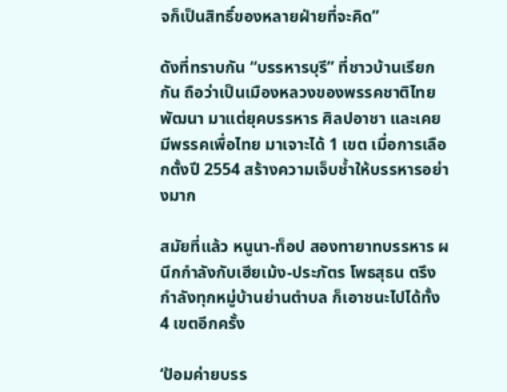จก็เป็นสิทธิ์ของหลายฝ่ายที่จะคิด”

ดังที่ทราบกัน “บรรหารบุรี” ที่ชาวบ้านเรียกกัน ถือว่าเป็นเมืองหลวงของพรรคชาติไทยพัฒนา มาแต่ยุคบรรหาร ศิลปอาชา และเคยมีพรรคเพื่อไทย มาเจาะได้ 1 เขต เมื่อการเลือกตั้งปี 2554 สร้างความเจ็บช้ำให้บรรหารอย่างมาก

สมัยที่แล้ว หนูนา-ท็อป สองทายาทบรรหาร ผนึกกำลังกับเฮียเม้ง-ประภัตร โพธสุธน ตรึงกำลังทุกหมู่บ้านย่านตำบล ก็เอาชนะไปได้ทั้ง 4 เขตอีกครั้ง

‘ป้อมค่ายบรร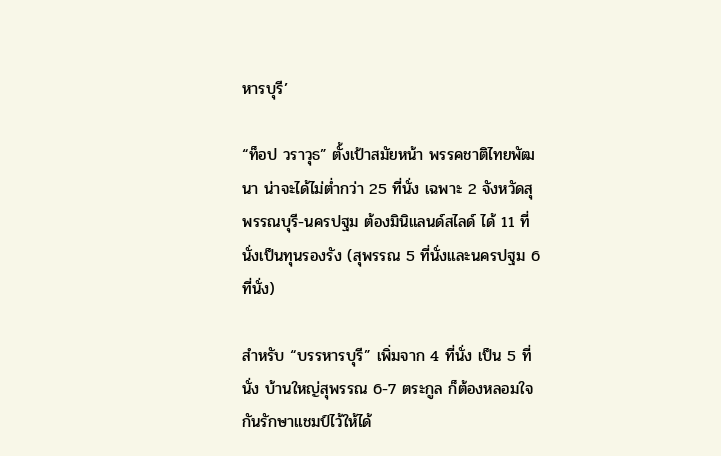หารบุรี’

“ท็อป วราวุธ” ตั้งเป้าสมัยหน้า พรรคชาติไทยพัฒนา น่าจะได้ไม่ต่ำกว่า 25 ที่นั่ง เฉพาะ 2 จังหวัดสุพรรณบุรี-นครปฐม ต้องมินิแลนด์สไลด์ ได้ 11 ที่นั่งเป็นทุนรองรัง (สุพรรณ 5 ที่นั่งและนครปฐม 6 ที่นั่ง)

สำหรับ “บรรหารบุรี” เพิ่มจาก 4 ที่นั่ง เป็น 5 ที่นั่ง บ้านใหญ่สุพรรณ 6-7 ตระกูล ก็ต้องหลอมใจกันรักษาแชมป์ไว้ให้ได้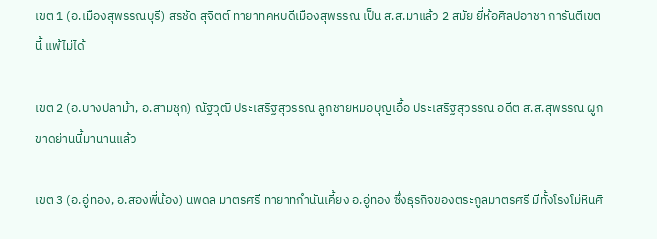เขต 1 (อ.เมืองสุพรรณบุรี) สรชัด สุจิตต์ ทายาทคหบดีเมืองสุพรรณ เป็น ส.ส.มาแล้ว 2 สมัย ยี่ห้อศิลปอาชา การันตีเขตนี้ แพ้ไม่ได้

เขต 2 (อ.บางปลาม้า, อ.สามชุก) ณัฐวุฒิ ประเสริฐสุวรรณ ลูกชายหมอบุญเอื้อ ประเสริฐสุวรรณ อดีต ส.ส.สุพรรณ ผูกขาดย่านนี้มานานแล้ว

เขต 3 (อ.อู่ทอง, อ.สองพี่น้อง) นพดล มาตรศรี ทายาทกำนันเคี้ยง อ.อู่ทอง ซึ่งธุรกิจของตระกูลมาตรศรี มีทั้งโรงโม่หินศิ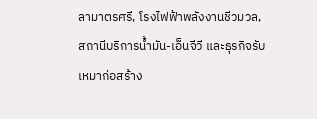ลามาตรศรี, โรงไฟฟ้าพลังงานชีวมวล, สถานีบริการน้ำมัน-เอ็นจีวี และธุรกิจรับเหมาก่อสร้าง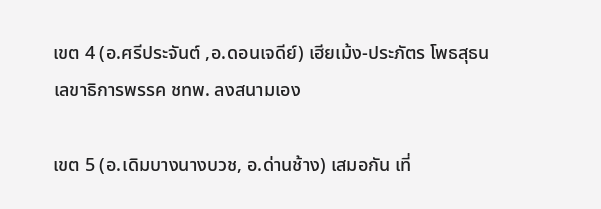เขต 4 (อ.ศรีประจันต์ ,อ.ดอนเจดีย์) เฮียเม้ง-ประภัตร โพธสุธน เลขาธิการพรรค ชทพ. ลงสนามเอง

เขต 5 (อ.เดิมบางนางบวช, อ.ด่านช้าง) เสมอกัน เที่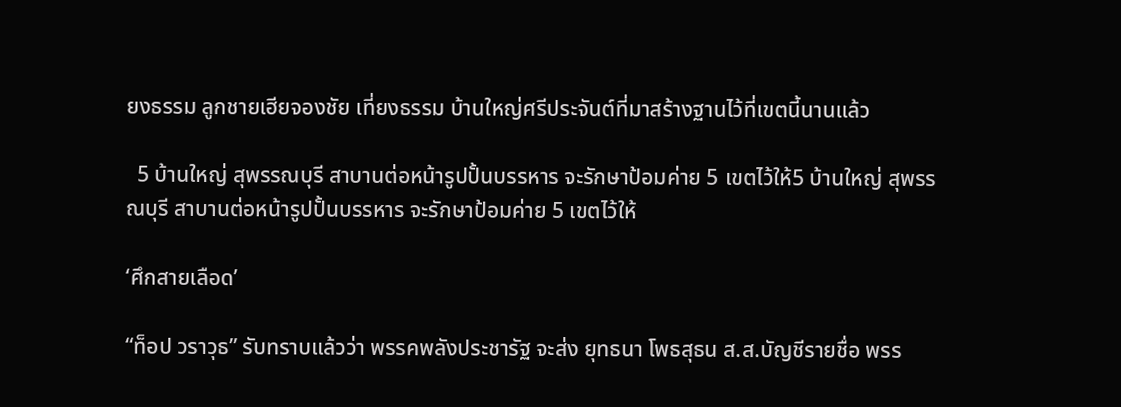ยงธรรม ลูกชายเฮียจองชัย เที่ยงธรรม บ้านใหญ่ศรีประจันต์ที่มาสร้างฐานไว้ที่เขตนี้นานแล้ว

  5 บ้านใหญ่ สุพรรณบุรี สาบานต่อหน้ารูปปั้นบรรหาร จะรักษาป้อมค่าย 5 เขตไว้ให้5 บ้านใหญ่ สุพรรณบุรี สาบานต่อหน้ารูปปั้นบรรหาร จะรักษาป้อมค่าย 5 เขตไว้ให้

‘ศึกสายเลือด’

“ท็อป วราวุธ” รับทราบแล้วว่า พรรคพลังประชารัฐ จะส่ง ยุทธนา โพธสุธน ส.ส.บัญชีรายชื่อ พรร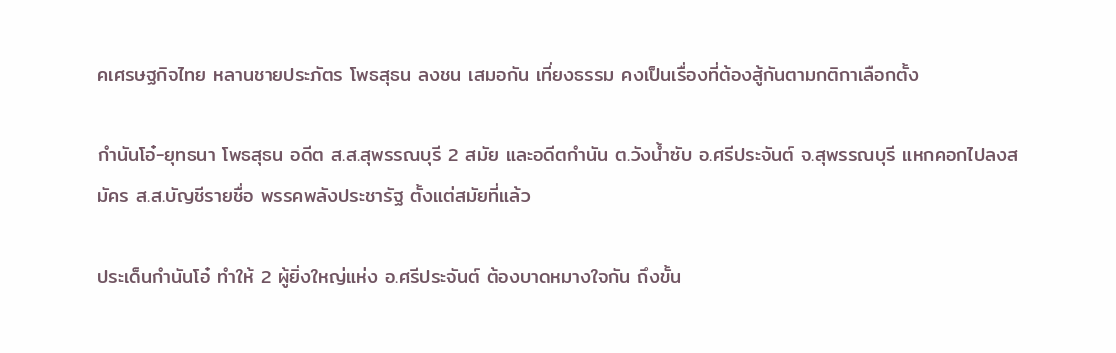คเศรษฐกิจไทย หลานชายประภัตร โพธสุธน ลงชน เสมอกัน เที่ยงธรรม คงเป็นเรื่องที่ต้องสู้กันตามกติกาเลือกตั้ง

กำนันโอ๋-ยุทธนา โพธสุธน อดีต ส.ส.สุพรรณบุรี 2 สมัย และอดีตกำนัน ต.วังน้ำซับ อ.ศรีประจันต์ จ.สุพรรณบุรี แหกคอกไปลงสมัคร ส.ส.บัญชีรายชื่อ พรรคพลังประชารัฐ ตั้งแต่สมัยที่แล้ว

ประเด็นกำนันโอ๋ ทำให้ 2 ผู้ยิ่งใหญ่แห่ง อ.ศรีประจันต์ ต้องบาดหมางใจกัน ถึงขั้น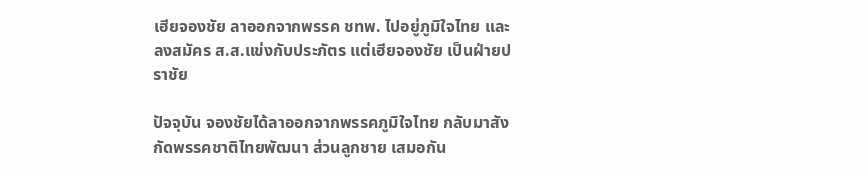เฮียจองชัย ลาออกจากพรรค ชทพ. ไปอยู่ภูมิใจไทย และลงสมัคร ส.ส.แข่งกับประภัตร แต่เฮียจองชัย เป็นฝ่ายปราชัย

ปัจจุบัน จองชัยได้ลาออกจากพรรคภูมิใจไทย กลับมาสังกัดพรรคชาติไทยพัฒนา ส่วนลูกชาย เสมอกัน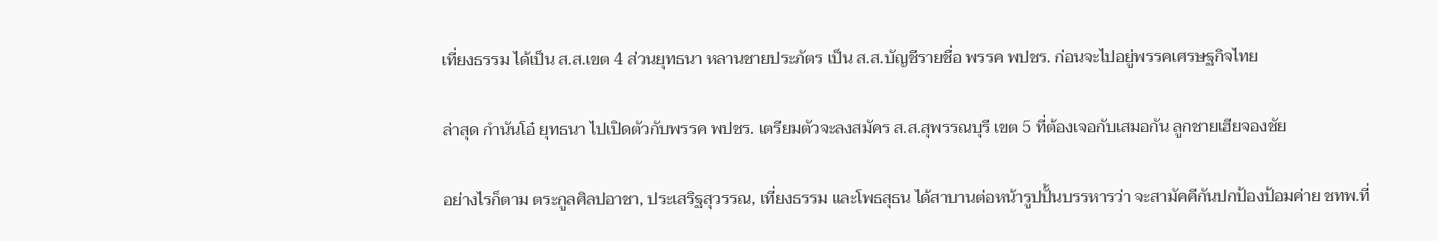เที่ยงธรรม ได้เป็น ส.ส.เขต 4 ส่วนยุทธนา หลานชายประภัตร เป็น ส.ส.บัญชีรายชื่อ พรรค พปชร. ก่อนจะไปอยู่พรรคเศรษฐกิจไทย

ล่าสุด กำนันโอ๋ ยุทธนา ไปเปิดตัวกับพรรค พปชร. เตรียมตัวจะลงสมัคร ส.ส.สุพรรณบุรี เขต 5 ที่ต้องเจอกับเสมอกัน ลูกชายเฮียจองชัย

อย่างไรก็ตาม ตระกูลศิลปอาชา, ประเสริฐสุวรรณ, เที่ยงธรรม และโพธสุธน ได้สาบานต่อหน้ารูปปั้นบรรหารว่า จะสามัคคีกันปกป้องป้อมค่าย ชทพ.ที่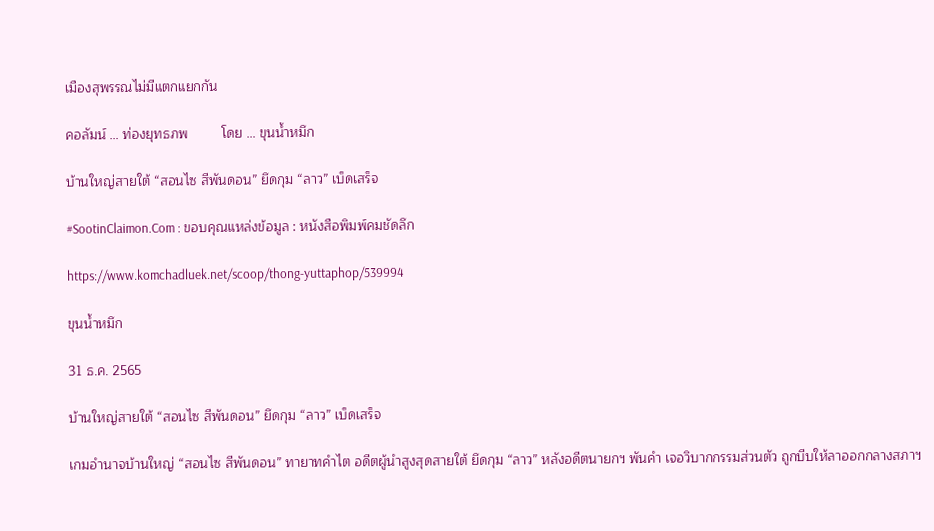เมืองสุพรรณไม่มีแตกแยกกัน

คอลัมน์ … ท่องยุทธภพ         โดย … ขุนน้ำหมึก

บ้านใหญ่สายใต้ “สอนไซ สีพันดอน” ยึดกุม “ลาว” เบ็ดเสร็จ

#SootinClaimon.Com : ขอบคุณแหล่งข้อมูล : หนังสือพิมพ์คมชัดลึก

https://www.komchadluek.net/scoop/thong-yuttaphop/539994

ขุนน้ำหมึก

31 ธ.ค. 2565

บ้านใหญ่สายใต้ “สอนไซ สีพันดอน” ยึดกุม “ลาว” เบ็ดเสร็จ

เกมอำนาจบ้านใหญ่ “สอนไซ สีพันดอน” ทายาทคำไต อดีตผู้นำสูงสุดสายใต้ ยึดกุม “ลาว” หลังอดีตนายกฯ พันคำ เจอวิบากกรรมส่วนตัว ถูกบีบให้ลาออกกลางสภาฯ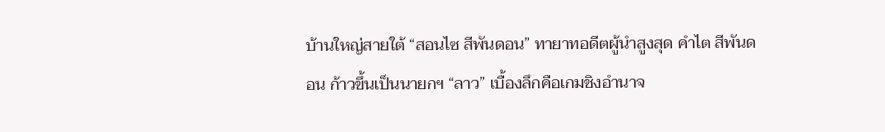บ้านใหญ่สายใต้ “สอนไซ สีพันดอน” ทายาทอดีตผู้นำสูงสุด คำไต สีพันดอน ก้าวขึ้นเป็นนายกฯ “ลาว” เบื้องลึกคือเกมชิงอำนาจ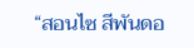“สอนไซ สีพันดอ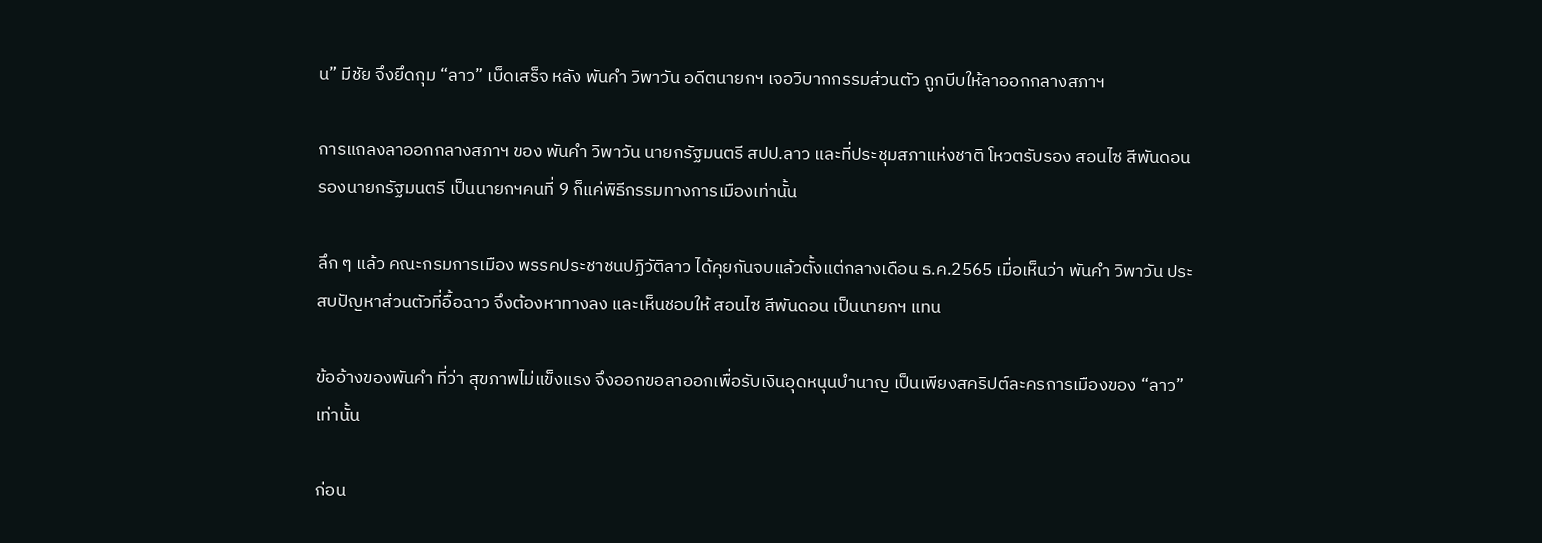น” มีชัย จึงยึดกุม “ลาว” เบ็ดเสร็จ หลัง พันคำ วิพาวัน อดีตนายกฯ เจอวิบากกรรมส่วนตัว ถูกบีบให้ลาออกกลางสภาฯ

การแถลงลาออกกลางสภาฯ ของ พันคำ วิพาวัน นายกรัฐมนตรี สปป.ลาว และที่ประชุมสภาแห่งชาติ โหวตรับรอง สอนไซ สีพันดอน รองนายกรัฐมนตรี เป็นนายกฯคนที่ 9 ก็แค่พิธีกรรมทางการเมืองเท่านั้น

ลึก ๆ แล้ว คณะกรมการเมือง พรรคประชาชนปฏิวัติลาว ได้คุยกันจบแล้วตั้งแต่กลางเดือน ธ.ค.2565 เมื่อเห็นว่า พันคำ วิพาวัน ประสบปัญหาส่วนตัวที่อื้อฉาว จึงต้องหาทางลง และเห็นชอบให้ สอนไซ สีพันดอน เป็นนายกฯ แทน

ข้ออ้างของพันคำ ที่ว่า สุขภาพไม่แข็งแรง จึงออกขอลาออกเพื่อรับเงินอุดหนุนบำนาญ เป็นเพียงสคริปต์ละครการเมืองของ “ลาว” เท่านั้น

ก่อน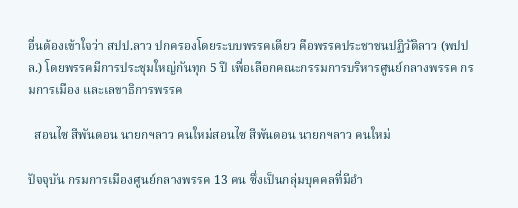อื่นต้องเข้าใจว่า สปป.ลาว ปกครองโดยระบบพรรคเดียว คือพรรคประชาชนปฏิวัติลาว (พปปล.) โดยพรรคมีการประชุมใหญ่กันทุก 5 ปี เพื่อเลือกคณะกรรมการบริหารศูนย์กลางพรรค กรมการเมือง และเลขาธิการพรรค

  สอนไซ สีพันดอน นายกฯลาว คนใหม่สอนไซ สีพันดอน นายกฯลาว คนใหม่

ปัจจุบัน กรมการเมืองศูนย์กลางพรรค 13 คน ซึ่งเป็นกลุ่มบุคคลที่มีอำ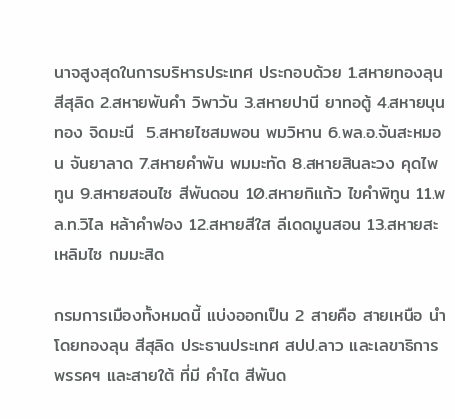นาจสูงสุดในการบริหารประเทศ ประกอบด้วย 1.สหายทองลุน สีสุลิด 2.สหายพันคำ วิพาวัน 3.สหายปานี ยาทอตู้ 4.สหายบุนทอง จิดมะนี  5.สหายไซสมพอน พมวิหาน 6.พล.อ.จันสะหมอน จันยาลาด 7.สหายคำพัน พมมะทัด 8.สหายสินละวง คุดไพทูน 9.สหายสอนไซ สีพันดอน 10.สหายกิแก้ว ไขคำพิทูน 11.พล.ท.วิไล หล้าคำฟอง 12.สหายสีใส ลีเดดมูนสอน 13.สหายสะเหลิมไซ กมมะสิด

กรมการเมืองทั้งหมดนี้ แบ่งออกเป็น 2 สายคือ สายเหนือ นำโดยทองลุน สีสุลิด ประธานประเทศ สปป.ลาว และเลขาธิการพรรคฯ และสายใต้ ที่มี คำไต สีพันด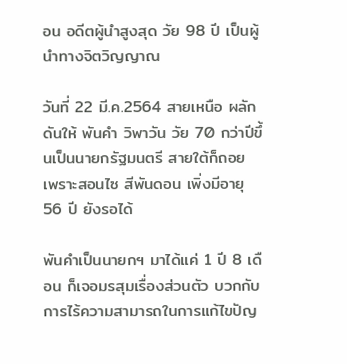อน อดีตผู้นำสูงสุด วัย 98 ปี เป็นผู้นำทางจิตวิญญาณ

วันที่ 22 มี.ค.2564 สายเหนือ ผลักดันให้ พันคำ วิพาวัน วัย 70 กว่าปีขึ้นเป็นนายกรัฐมนตรี สายใต้ก็ถอย เพราะสอนไซ สีพันดอน เพิ่งมีอายุ 56 ปี ยังรอได้

พันคำเป็นนายกฯ มาได้แค่ 1 ปี 8 เดือน ก็เจอมรสุมเรื่องส่วนตัว บวกกับการไร้ความสามารถในการแก้ไขปัญ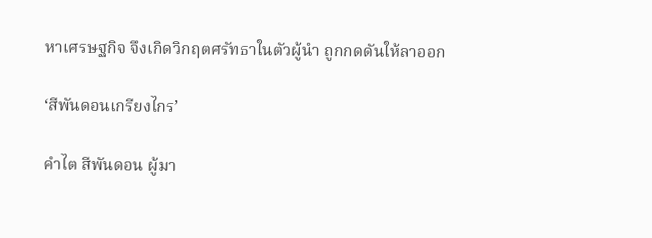หาเศรษฐกิจ จึงเกิดวิกฤตศรัทธาในตัวผู้นำ ถูกกดดันให้ลาออก

‘สีพันดอนเกรียงไกร’

คำไต สีพันดอน ผู้มา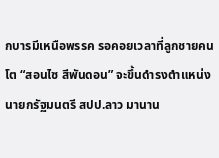กบารมีเหนือพรรค รอคอยเวลาที่ลูกชายคนโต “สอนไซ สีพันดอน” จะขึ้นดำรงตำแหน่งนายกรัฐมนตรี สปป.ลาว มานาน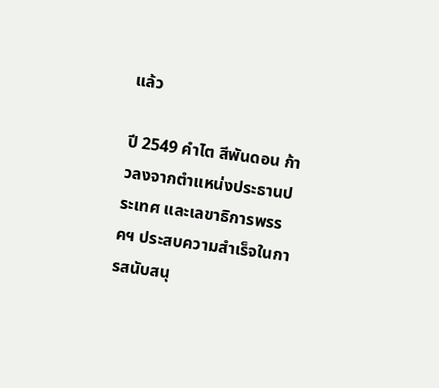แล้ว

ปี 2549 คำไต สีพันดอน ก้าวลงจากตำแหน่งประธานประเทศ และเลขาธิการพรรคฯ ประสบความสำเร็จในการสนับสนุ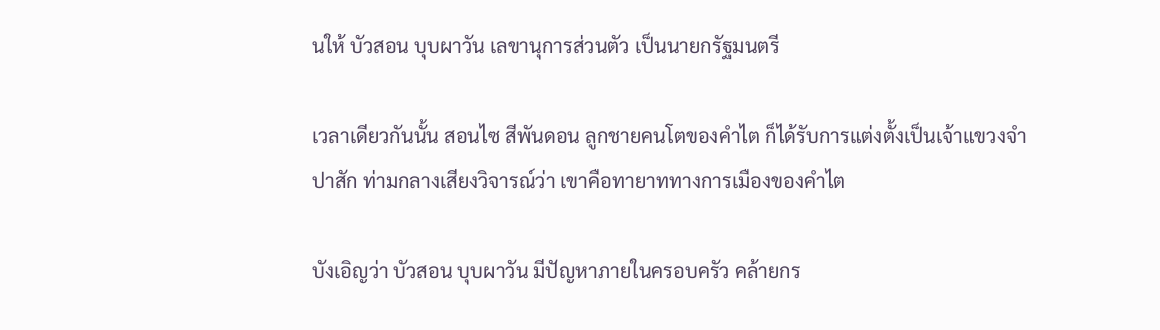นให้ บัวสอน บุบผาวัน เลขานุการส่วนตัว เป็นนายกรัฐมนตรี

เวลาเดียวกันนั้น สอนไซ สีพันดอน ลูกชายคนโตของคำไต ก็ได้รับการแต่งตั้งเป็นเจ้าแขวงจำปาสัก ท่ามกลางเสียงวิจารณ์ว่า เขาคือทายาททางการเมืองของคำไต

บังเอิญว่า บัวสอน บุบผาวัน มีปัญหาภายในครอบครัว คล้ายกร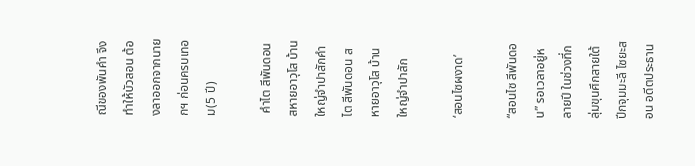ณีของพันคำ จึงทำให้บัวสอน ต้องลาออกจากนายกฯ ก่อนครบเทอม(5 ปี)

 คำไต สีพันดอน สหายอาวุโส บ้านใหญ่จำปาสักคำไต สีพันดอน สหายอาวุโส บ้านใหญ่จำปาสัก

‘สอนไซผงาด’

“สอนไซ สีพันดอน” รอเวลาอยู่หลายปี ในช่วงที่กลุ่มขุนศึกสายใต้ ปีกจุมมะลี ไซยะสอน อดีตประธาน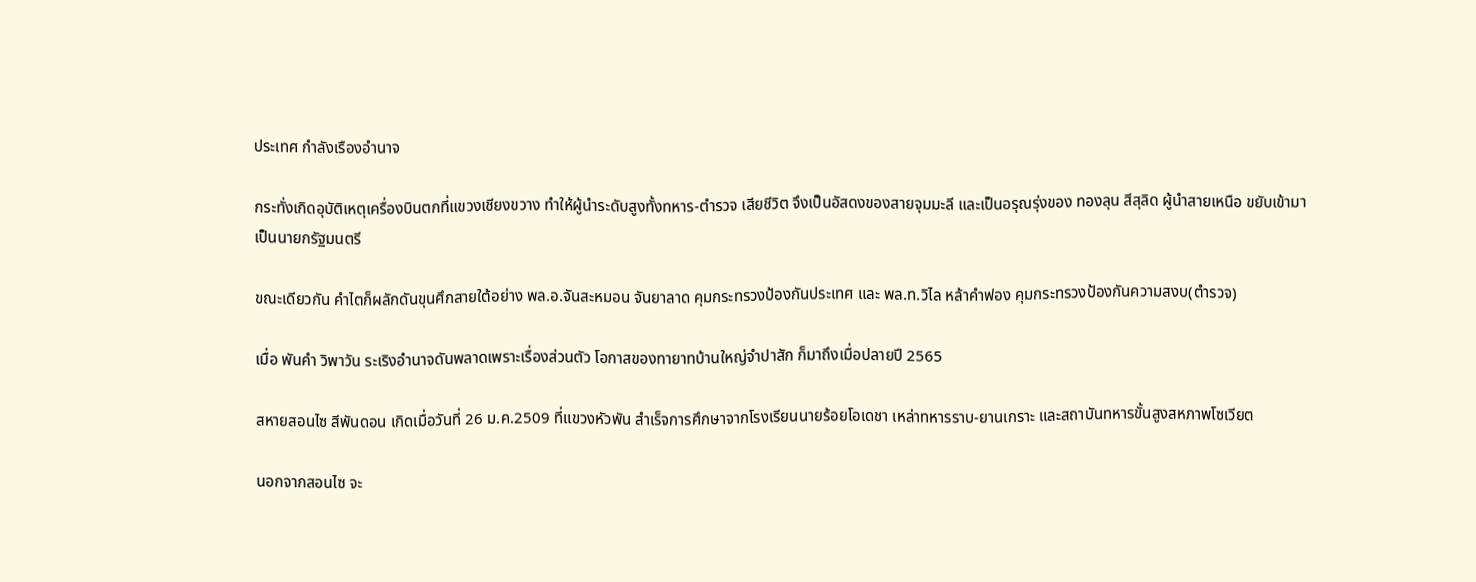ประเทศ กำลังเรืองอำนาจ

กระทั่งเกิดอุบัติเหตุเครื่องบินตกที่แขวงเชียงขวาง ทำให้ผู้นำระดับสูงทั้งทหาร-ตำรวจ เสียชีวิต จึงเป็นอัสดงของสายจุมมะลี และเป็นอรุณรุ่งของ ทองลุน สีสุลิด ผู้นำสายเหนือ ขยับเข้ามาเป็นนายกรัฐมนตรี

ขณะเดียวกัน คำไตก็ผลักดันขุนศึกสายใต้อย่าง พล.อ.จันสะหมอน จันยาลาด คุมกระทรวงป้องกันประเทศ และ พล.ท.วิไล หล้าคำฟอง คุมกระทรวงป้องกันความสงบ(ตำรวจ)

เมื่อ พันคำ วิพาวัน ระเริงอำนาจดันพลาดเพราะเรื่องส่วนตัว โอกาสของทายาทบ้านใหญ่จำปาสัก ก็มาถึงเมื่อปลายปี 2565

สหายสอนไซ สีพันดอน เกิดเมื่อวันที่ 26 ม.ค.2509 ที่แขวงหัวพัน สำเร็จการศึกษาจากโรงเรียนนายร้อยโอเดชา เหล่าทหารราบ-ยานเกราะ และสถาบันทหารขั้นสูงสหภาพโซเวียต

นอกจากสอนไซ จะ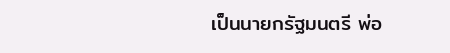เป็นนายกรัฐมนตรี พ่อ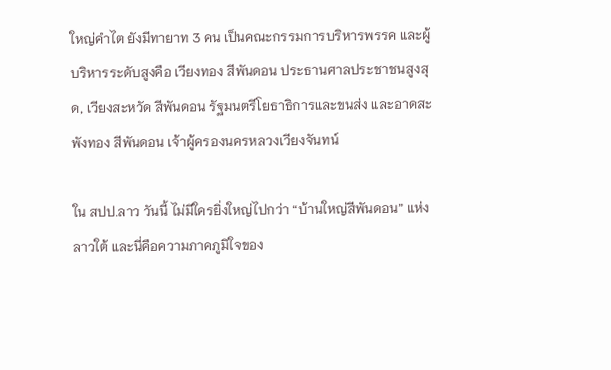ใหญ่คำไต ยังมีทายาท 3 คน เป็นคณะกรรมการบริหารพรรค และผู้บริหารระดับสูงคือ เวียงทอง สีพันดอน ประธานศาลประชาชนสูงสุด, เวียงสะหวัด สีพันดอน รัฐมนตรีโยธาธิการและขนส่ง และอาดสะพังทอง สีพันดอน เจ้าผู้ครองนครหลวงเวียงจันทน์

ใน สปป.ลาว วันนี้ ไม่มีใครยิ่งใหญ่ไปกว่า “บ้านใหญ่สีพันดอน” แห่งลาวใต้ และนี่คือความภาคภูมิใจของ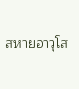สหายอาวุโส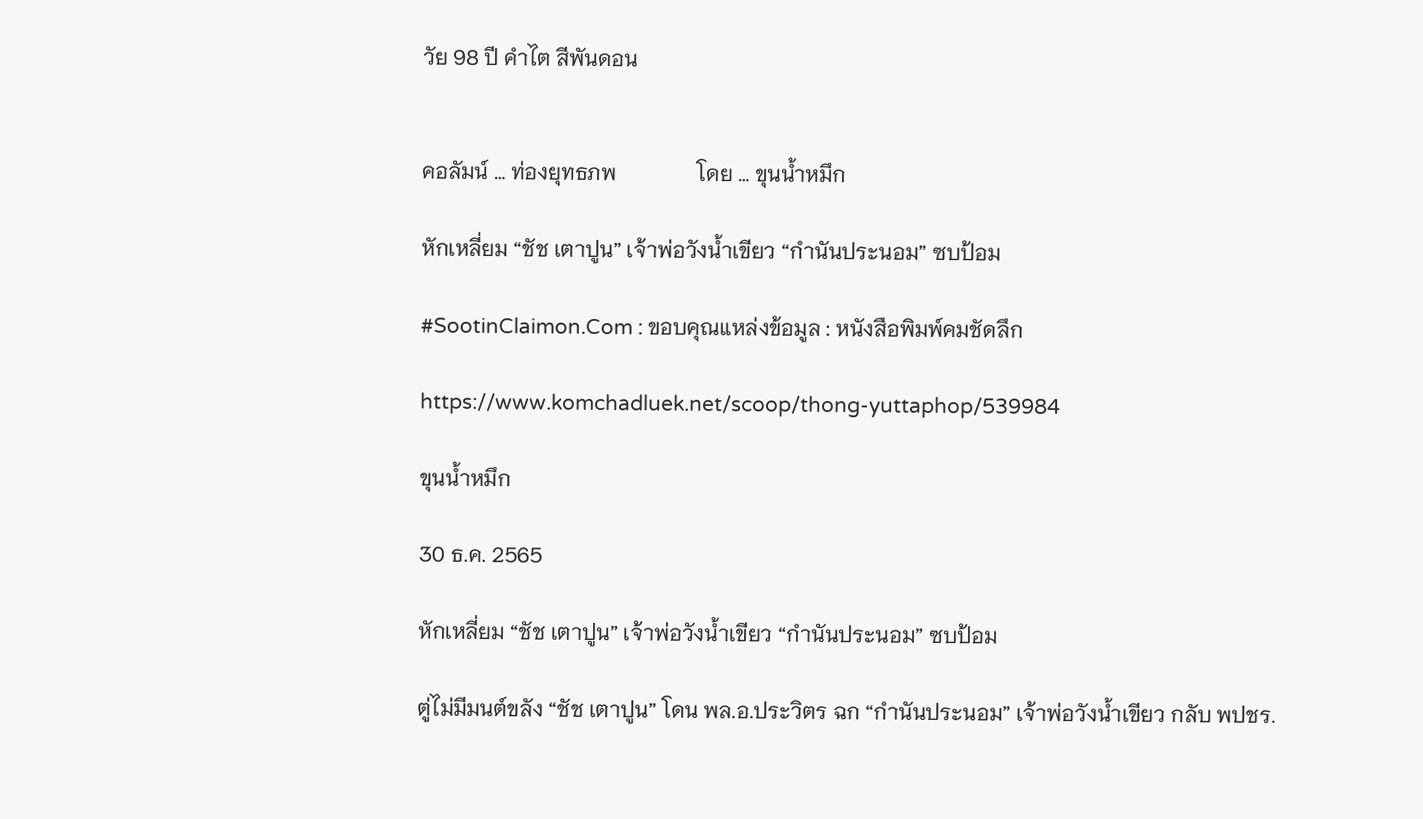วัย 98 ปี คำไต สีพันดอน


คอลัมน์ … ท่องยุทธภพ               โดย … ขุนน้ำหมึก

หักเหลี่ยม “ชัช เตาปูน” เจ้าพ่อวังน้ำเขียว “กำนันประนอม” ซบป้อม

#SootinClaimon.Com : ขอบคุณแหล่งข้อมูล : หนังสือพิมพ์คมชัดลึก

https://www.komchadluek.net/scoop/thong-yuttaphop/539984

ขุนน้ำหมึก

30 ธ.ค. 2565

หักเหลี่ยม “ชัช เตาปูน” เจ้าพ่อวังน้ำเขียว “กำนันประนอม” ซบป้อม

ตู่ไม่มีมนต์ขลัง “ชัช เตาปูน” โดน พล.อ.ประวิตร ฉก “กำนันประนอม” เจ้าพ่อวังน้ำเขียว กลับ พปชร.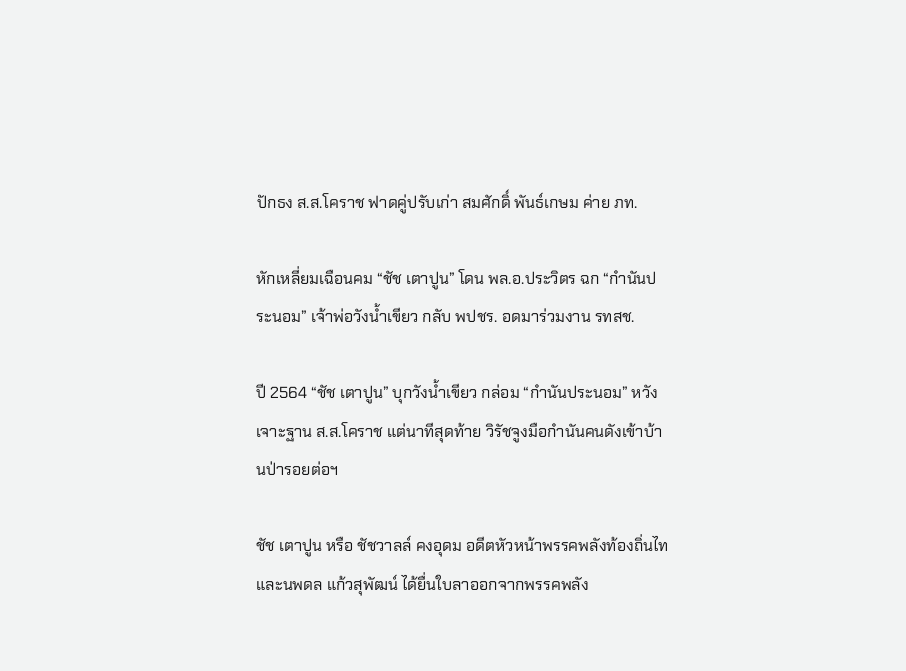ปักธง ส.ส.โคราช ฟาดคู่ปรับเก่า สมศักดิ์ พันธ์เกษม ค่าย ภท.

หักเหลี่ยมเฉือนคม “ชัช เตาปูน” โดน พล.อ.ประวิตร ฉก “กำนันประนอม” เจ้าพ่อวังน้ำเขียว กลับ พปชร. อดมาร่วมงาน รทสช.

ปี 2564 “ชัช เตาปูน” บุกวังน้ำเขียว กล่อม “กำนันประนอม” หวังเจาะฐาน ส.ส.โคราช แต่นาทีสุดท้าย วิรัชจูงมือกำนันคนดังเข้าบ้านป่ารอยต่อฯ

ชัช เตาปูน หรือ ชัชวาลล์ คงอุดม อดีตหัวหน้าพรรคพลังท้องถิ่นไท และนพดล แก้วสุพัฒน์ ได้ยื่นใบลาออกจากพรรคพลัง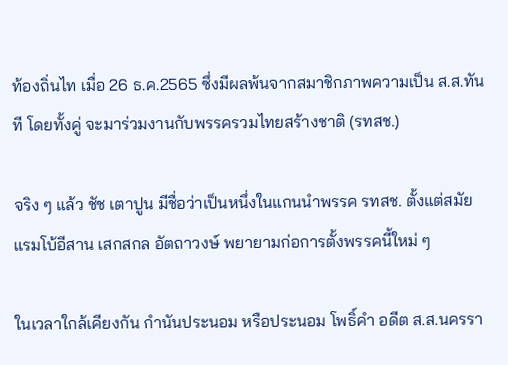ท้องถิ่นไท เมื่อ 26 ธ.ค.2565 ซึ่งมีผลพ้นจากสมาชิกภาพความเป็น ส.ส.ทันที โดยทั้งคู่ จะมาร่วมงานกับพรรครวมไทยสร้างชาติ (รทสช.)

จริง ๆ แล้ว ชัช เตาปูน มีชื่อว่าเป็นหนึ่งในแกนนำพรรค รทสช. ตั้งแต่สมัยแรมโบ้อีสาน เสกสกล อัตถาวงษ์ พยายามก่อการตั้งพรรคนี้ใหม่ ๆ

ในเวลาใกล้เคียงกัน กำนันประนอม หรือประนอม โพธิ์คำ อดีต ส.ส.นครรา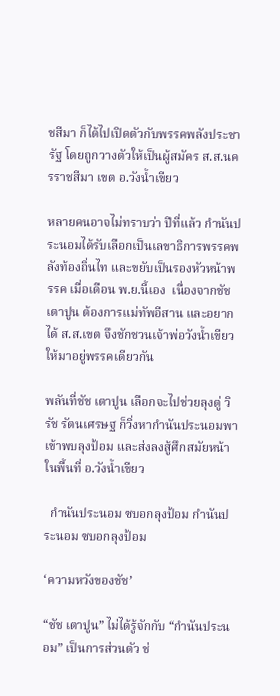ชสีมา ก็ได้ไปเปิดตัวกับพรรคพลังประชารัฐ โดยถูกวางตัวให้เป็นผู้สมัคร ส.ส.นครราชสีมา เขต อ.วังน้ำเขียว

หลายคนอาจไม่ทราบว่า ปีที่แล้ว กำนันประนอมได้รับเลือกเป็นเลขาธิการพรรคพลังท้องถิ่นไท และขยับเป็นรองหัวหน้าพรรค เมื่อเดือน พ.ย.นี้เอง  เนื่องจากชัช เตาปูน ต้องการแม่ทัพอีสาน และอยากได้ ส.ส.เขต จึงชักชวนเจ้าพ่อวังน้ำเขียวให้มาอยู่พรรคเดียวกัน

พลันที่ชัช เตาปูน เลือกจะไปช่วยลุงตู่ วิรัช รัตนเศรษฐ ก็วิ่งหากำนันประนอมพาเข้าพบลุงป้อม และส่งลงสู้ศึกสมัยหน้าในพื้นที่ อ.วังน้ำเขียว

  กำนันประนอม ซบอกลุงป้อม กำนันประนอม ซบอกลุงป้อม

‘ความหวังของชัช’

“ชัช เตาปูน” ไม่ได้รู้จักกับ “กำนันประนอม” เป็นการส่วนตัว ช่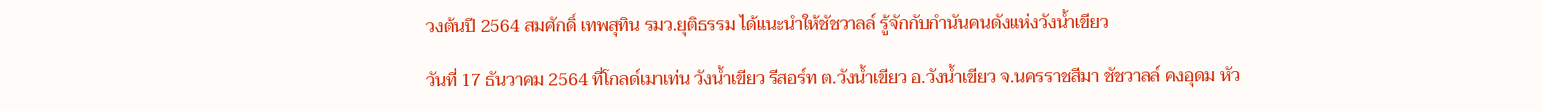วงต้นปี 2564 สมศักดิ์ เทพสุทิน รมว.ยุติธรรม ได้แนะนำให้ชัชวาลล์ รู้จักกับกำนันคนดังแห่งวังน้ำเขียว

วันที่ 17 ธันวาคม 2564 ที่โกลด์เมาเท่น วังน้ำเขียว รีสอร์ท ต.วังน้ำเขียว อ.วังน้ำเขียว จ.นครราชสีมา ชัชวาลล์ คงอุดม หัว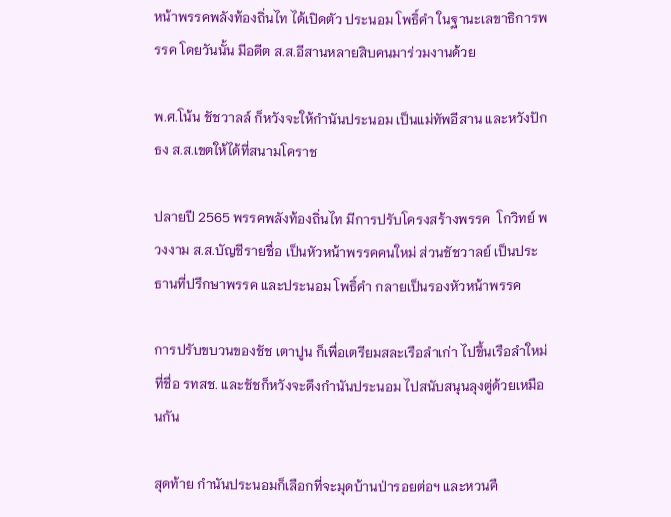หน้าพรรคพลังท้องถิ่นไท ได้เปิดตัว ประนอม โพธิ์คำ ในฐานะเลขาธิการพรรค โดยวันนั้น มีอดีต ส.ส.อีสานหลายสิบคนมาร่วมงานด้วย

พ.ศ.โน้น ชัชวาลล์ ก็หวังจะให้กำนันประนอม เป็นแม่ทัพอีสาน และหวังปักธง ส.ส.เขตให้ได้ที่สนามโคราช

ปลายปี 2565 พรรคพลังท้องถิ่นไท มีการปรับโครงสร้างพรรค  โกวิทย์ พวงงาม ส.ส.บัญชีรายชื่อ เป็นหัวหน้าพรรคคนใหม่ ส่วนชัชวาลย์ เป็นประธานที่ปรึกษาพรรค และประนอม โพธิ์คำ กลายเป็นรองหัวหน้าพรรค

การปรับขบวนของชัช เตาปูน ก็เพื่อเตรียมสละเรือลำเก่า ไปขึ้นเรือลำใหม่ที่ชื่อ รทสช. และชัชก็หวังจะดึงกำนันประนอม ไปสนับสนุนลุงตู่ด้วยเหมือนกัน

สุดท้าย กำนันประนอมก็เลือกที่จะมุดบ้านป่ารอยต่อฯ และหวนคื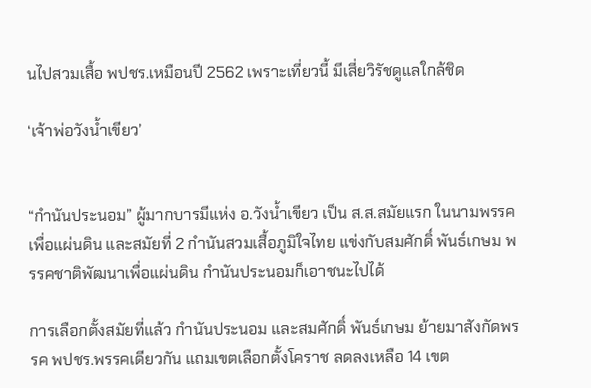นไปสวมเสื้อ พปชร.เหมือนปี 2562 เพราะเที่ยวนี้ มีเสี่ยวิรัชดูแลใกล้ชิด

‘เจ้าพ่อวังน้ำเขียว’


“กำนันประนอม” ผู้มากบารมีแห่ง อ.วังน้ำเขียว เป็น ส.ส.สมัยแรก ในนามพรรคเพื่อแผ่นดิน และสมัยที่ 2 กำนันสวมเสื้อภูมิใจไทย แข่งกับสมศักดิ์ พันธ์เกษม พรรคชาติพัฒนาเพื่อแผ่นดิน กำนันประนอมก็เอาชนะไปได้

การเลือกตั้งสมัยที่แล้ว กำนันประนอม และสมศักดิ์ พันธ์เกษม ย้ายมาสังกัดพรรค พปชร.พรรคเดียวกัน แถมเขตเลือกตั้งโคราช ลดลงเหลือ 14 เขต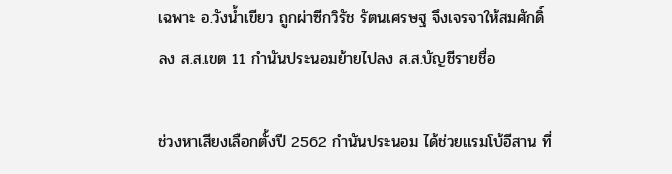เฉพาะ อ.วังน้ำเขียว ถูกผ่าซีกวิรัช รัตนเศรษฐ จึงเจรจาให้สมศักดิ์ ลง ส.ส.เขต 11 กำนันประนอมย้ายไปลง ส.ส.บัญชีรายชื่อ

ช่วงหาเสียงเลือกตั้งปี 2562 กำนันประนอม ได้ช่วยแรมโบ้อีสาน ที่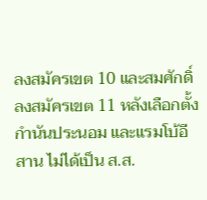ลงสมัครเขต 10 และสมศักดิ์ ลงสมัครเขต 11 หลังเลือกตั้ง กำนันประนอม และแรมโบ้อีสาน ไม่ได้เป็น ส.ส.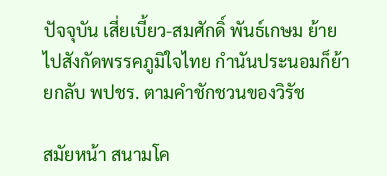ปัจจุบัน เสี่ยเบี้ยว-สมศักดิ์ พันธ์เกษม ย้ายไปสังกัดพรรคภูมิใจไทย กำนันประนอมก็ย้ายกลับ พปชร. ตามคำชักชวนของวิรัช

สมัยหน้า สนามโค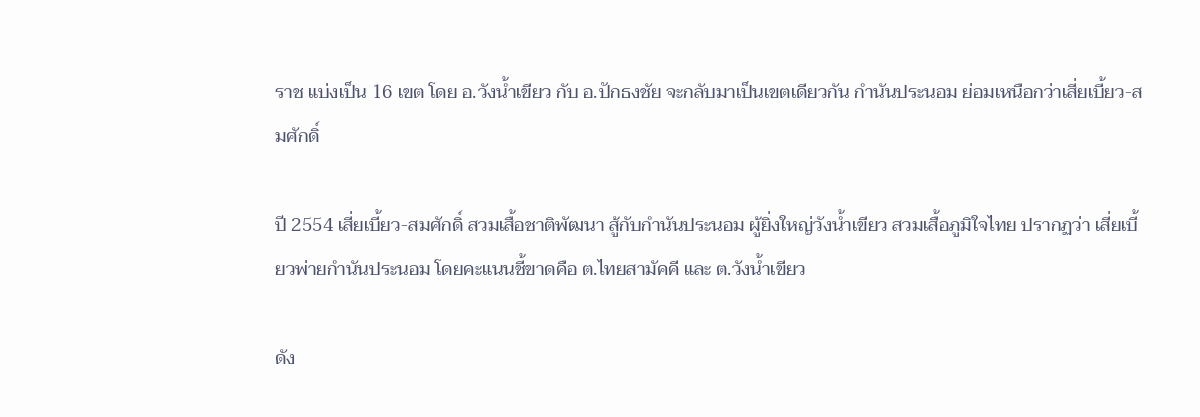ราช แบ่งเป็น 16 เขต โดย อ.วังน้ำเขียว กับ อ.ปักธงชัย จะกลับมาเป็นเขตเดียวกัน กำนันประนอม ย่อมเหนือกว่าเสี่ยเบี้ยว-สมศักดิ์

ปี 2554 เสี่ยเบี้ยว-สมศักดิ์ สวมเสื้อชาติพัฒนา สู้กับกำนันประนอม ผู้ยิ่งใหญ่วังน้ำเขียว สวมเสื้อภูมิใจไทย ปรากฏว่า เสี่ยเบี้ยวพ่ายกำนันประนอม โดยคะแนนชี้ขาดคือ ต.ไทยสามัคคี และ ต.วังน้ำเขียว

ดัง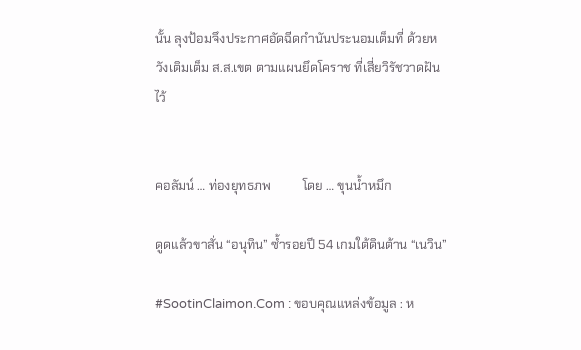นั้น ลุงป้อมจึงประกาศอัดฉีดกำนันประนอมเต็มที่ ด้วยหวังเติมเต็ม ส.ส.เขต ตามแผนยึดโคราช ที่เสี่ยวิรัชวาดฝันไว้


คอลัมน์ … ท่องยุทธภพ          โดย … ขุนน้ำหมึก

ดูดแล้วขาสั่น “อนุทิน” ซ้ำรอยปี 54 เกมใต้ดินต้าน “เนวิน”

#SootinClaimon.Com : ขอบคุณแหล่งข้อมูล : ห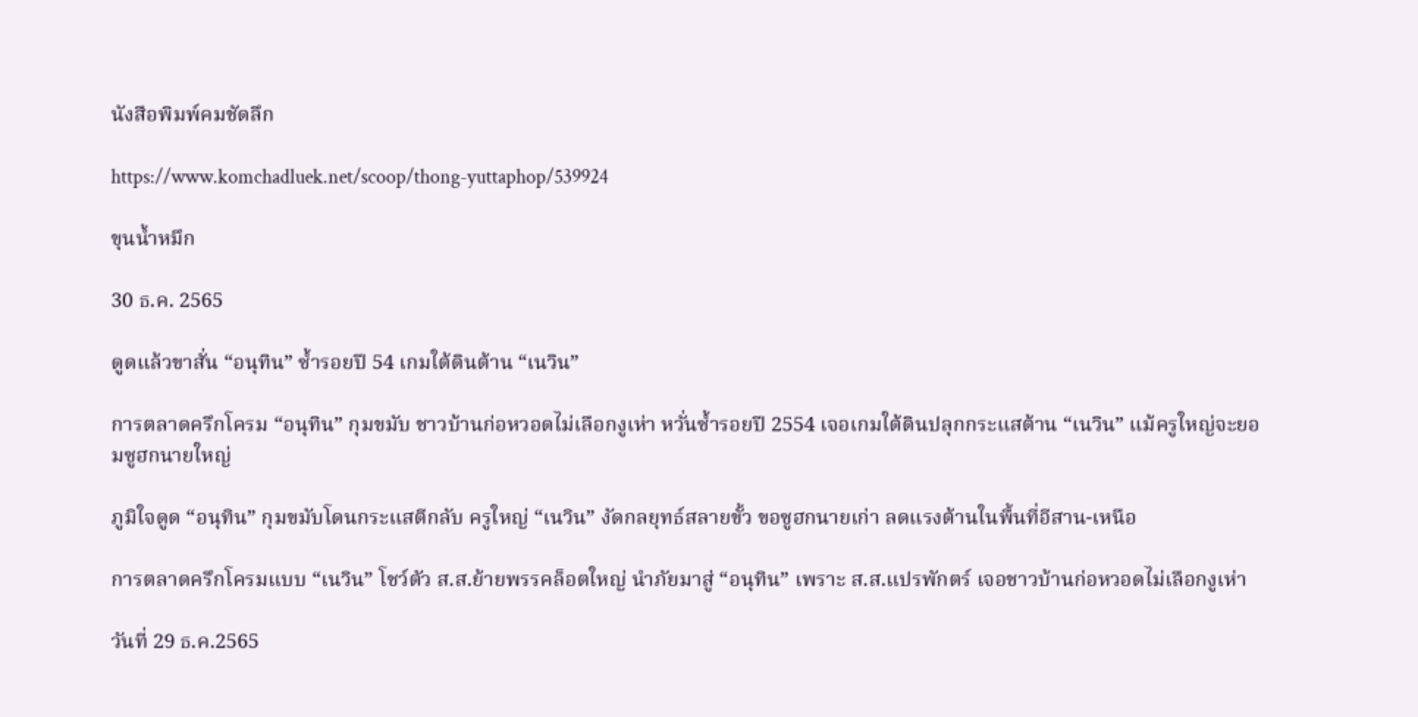นังสือพิมพ์คมชัดลึก

https://www.komchadluek.net/scoop/thong-yuttaphop/539924

ขุนน้ำหมึก

30 ธ.ค. 2565

ดูดแล้วขาสั่น “อนุทิน” ซ้ำรอยปี 54 เกมใต้ดินต้าน “เนวิน”

การตลาดครึกโครม “อนุทิน” กุมขมับ ชาวบ้านก่อหวอดไม่เลือกงูเห่า หวั่นซ้ำรอยปี 2554 เจอเกมใต้ดินปลุกกระแสต้าน “เนวิน” แม้ครูใหญ่จะยอมซูฮกนายใหญ่

ภูมิใจดูด “อนุทิน” กุมขมับโดนกระแสตีกลับ ครูใหญ่ “เนวิน” งัดกลยุทธ์สลายขั้ว ขอซูฮกนายเก่า ลดแรงต้านในพื้นที่อีสาน-เหนือ

การตลาดครึกโครมแบบ “เนวิน” โชว์ตัว ส.ส.ย้ายพรรคล็อตใหญ่ นำภัยมาสู่ “อนุทิน” เพราะ ส.ส.แปรพักตร์ เจอชาวบ้านก่อหวอดไม่เลือกงูเห่า

วันที่ 29 ธ.ค.2565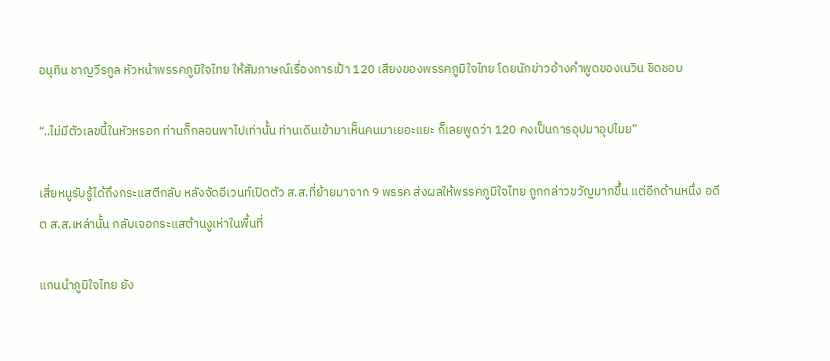อนุทิน ชาญวีรกูล หัวหน้าพรรคภูมิใจไทย ให้สัมภาษณ์เรื่องการเป้า 120 เสียงของพรรคภูมิใจไทย โดยนักข่าวอ้างคำพูดของเนวิน ชิดชอบ

“..ไม่มีตัวเลขนี้ในหัวหรอก ท่านก็กลอนพาไปเท่านั้น ท่านเดินเข้ามาเห็นคนมาเยอะแยะ ก็เลยพูดว่า 120 คงเป็นการอุปมาอุปไมย”

เสี่ยหนูรับรู้ได้ถึงกระแสตีกลับ หลังจัดอีเวนท์เปิดตัว ส.ส.ที่ย้ายมาจาก 9 พรรค ส่งผลให้พรรคภูมิใจไทย ถูกกล่าวขวัญมากขึ้น แต่อีกด้านหนึ่ง อดีต ส.ส.เหล่านั้น กลับเจอกระแสต้านงูเห่าในพื้นที่

แกนนำภูมิใจไทย ยัง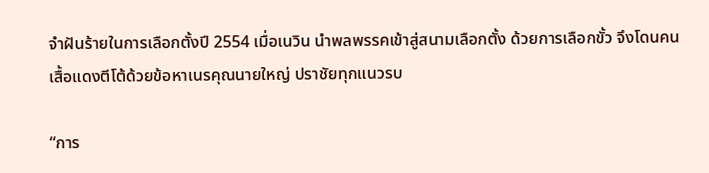จำฝันร้ายในการเลือกตั้งปี 2554 เมื่อเนวิน นำพลพรรคเข้าสู่สนามเลือกตั้ง ด้วยการเลือกขั้ว จึงโดนคนเสื้อแดงตีโต้ด้วยข้อหาเนรคุณนายใหญ่ ปราชัยทุกแนวรบ

“การ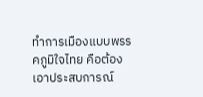ทำการเมืองแบบพรรคภูมิใจไทย คือต้องเอาประสบการณ์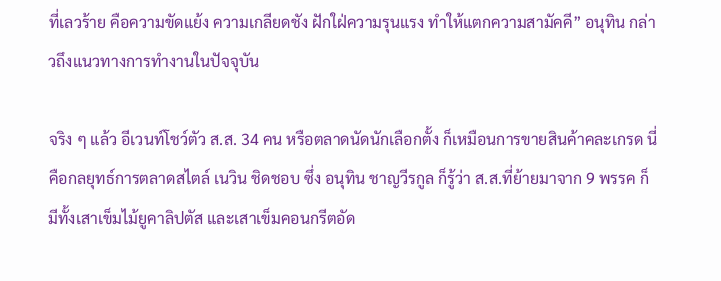ที่เลวร้าย คือความขัดแย้ง ความเกลียดชัง ฝักใฝ่ความรุนแรง ทำให้แตกความสามัคคี” อนุทิน กล่าวถึงแนวทางการทำงานในปัจจุบัน

จริง ๆ แล้ว อีเวนท์โชว์ตัว ส.ส. 34 คน หรือตลาดนัดนักเลือกตั้ง ก็เหมือนการขายสินค้าคละเกรด นี่คือกลยุทธ์การตลาดสไตล์ เนวิน ชิดชอบ ซึ่ง อนุทิน ชาญวีรกูล ก็รู้ว่า ส.ส.ที่ย้ายมาจาก 9 พรรค ก็มีทั้งเสาเข็มไม้ยูคาลิปตัส และเสาเข็มคอนกรีตอัด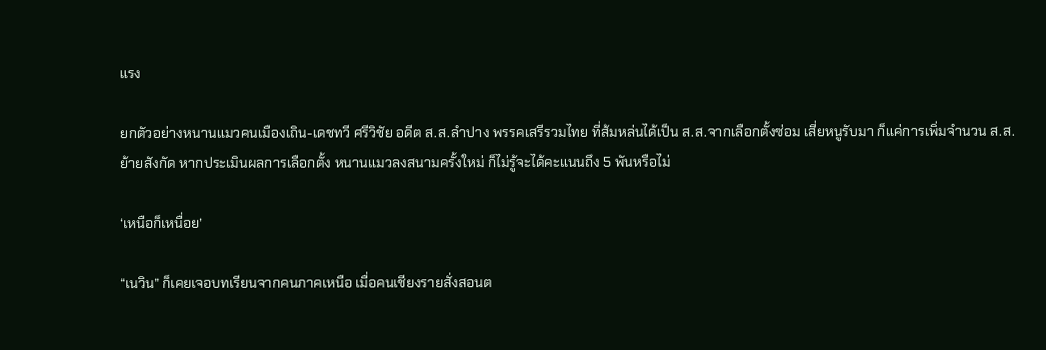แรง

ยกตัวอย่างหนานแมวคนเมืองเถิน-เดชทวี ศรีวิชัย อดีต ส.ส.ลำปาง พรรคเสรีรวมไทย ที่ส้มหล่นได้เป็น ส.ส.จากเลือกตั้งซ่อม เสี่ยหนูรับมา ก็แค่การเพิ่มจำนวน ส.ส.ย้ายสังกัด หากประเมินผลการเลือกตั้ง หนานแมวลงสนามครั้งใหม่ ก็ไม่รู้จะได้คะแนนถึง 5 พันหรือไม่

‘เหนือก็เหนื่อย’

“เนวิน” ก็เคยเจอบทเรียนจากคนภาคเหนือ เมื่อคนเชียงรายสั่งสอนต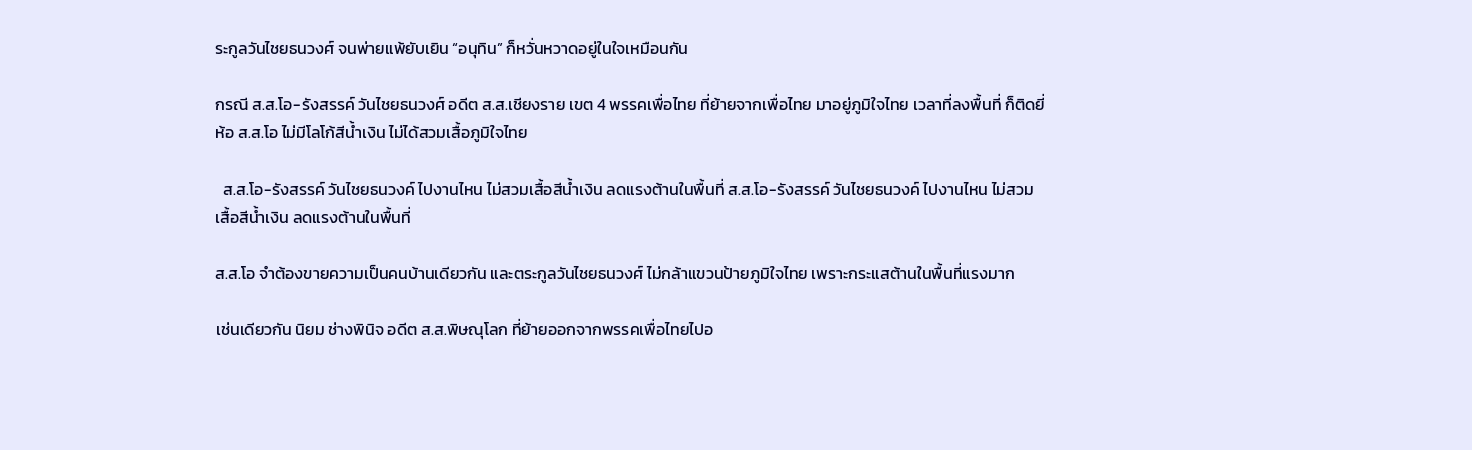ระกูลวันไชยธนวงศ์ จนพ่ายแพ้ยับเยิน “อนุทิน” ก็หวั่นหวาดอยู่ในใจเหมือนกัน

กรณี ส.ส.โอ-รังสรรค์ วันไชยธนวงศ์ อดีต ส.ส.เชียงราย เขต 4 พรรคเพื่อไทย ที่ย้ายจากเพื่อไทย มาอยู่ภูมิใจไทย เวลาที่ลงพื้นที่ ก็ติดยี่ห้อ ส.ส.โอ ไม่มีโลโก้สีน้ำเงิน ไม่ได้สวมเสื้อภูมิใจไทย

  ส.ส.โอ-รังสรรค์ วันไชยธนวงค์ ไปงานไหน ไม่สวมเสื้อสีน้ำเงิน ลดแรงต้านในพื้นที่ ส.ส.โอ-รังสรรค์ วันไชยธนวงค์ ไปงานไหน ไม่สวมเสื้อสีน้ำเงิน ลดแรงต้านในพื้นที่

ส.ส.โอ จำต้องขายความเป็นคนบ้านเดียวกัน และตระกูลวันไชยธนวงศ์ ไม่กล้าแขวนป้ายภูมิใจไทย เพราะกระแสต้านในพื้นที่แรงมาก

เช่นเดียวกัน นิยม ช่างพินิจ อดีต ส.ส.พิษณุโลก ที่ย้ายออกจากพรรคเพื่อไทยไปอ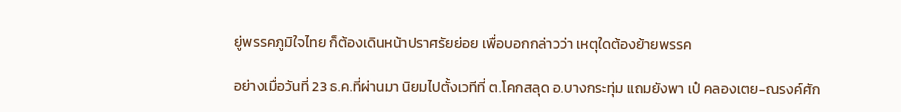ยู่พรรคภูมิใจไทย ก็ต้องเดินหน้าปราศรัยย่อย เพื่อบอกกล่าวว่า เหตุใดต้องย้ายพรรค

อย่างเมื่อวันที่ 23 ธ.ค.ที่ผ่านมา นิยมไปตั้งเวทีที่ ต.โคกสลุด อ.บางกระทุ่ม แถมยังพา เป๋ คลองเตย-ณรงค์ศัก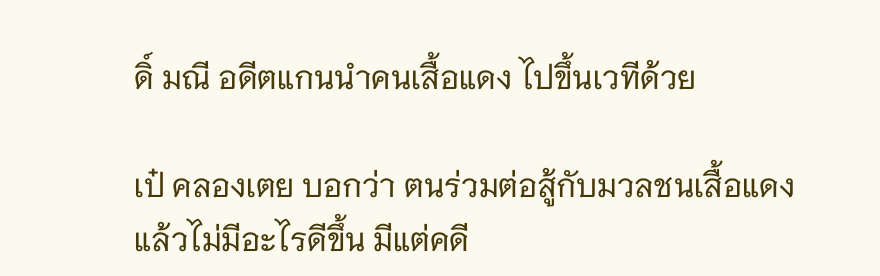ดิ์ มณี อดีตแกนนำคนเสื้อแดง ไปขึ้นเวทีด้วย

เป๋ คลองเตย บอกว่า ตนร่วมต่อสู้กับมวลชนเสื้อแดง แล้วไม่มีอะไรดีขึ้น มีแต่คดี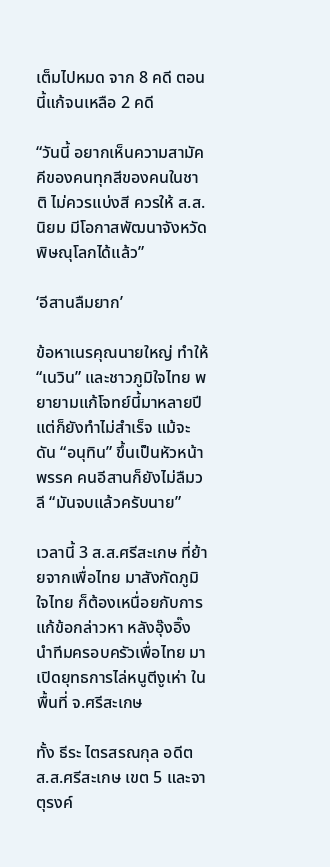เต็มไปหมด จาก 8 คดี ตอนนี้แก้จนเหลือ 2 คดี

“วันนี้ อยากเห็นความสามัคคีของคนทุกสีของคนในชาติ ไม่ควรแบ่งสี ควรให้ ส.ส.นิยม มีโอกาสพัฒนาจังหวัดพิษณุโลกได้แล้ว”

‘อีสานลืมยาก’

ข้อหาเนรคุณนายใหญ่ ทำให้ “เนวิน” และชาวภูมิใจไทย พยายามแก้โจทย์นี้มาหลายปี แต่ก็ยังทำไม่สำเร็จ แม้จะดัน “อนุทิน” ขึ้นเป็นหัวหน้าพรรค คนอีสานก็ยังไม่ลืมวลี “มันจบแล้วครับนาย”

เวลานี้ 3 ส.ส.ศรีสะเกษ ที่ย้ายจากเพื่อไทย มาสังกัดภูมิใจไทย ก็ต้องเหนื่อยกับการแก้ข้อกล่าวหา หลังอุ๊งอิ๊ง นำทีมครอบครัวเพื่อไทย มาเปิดยุทธการไล่หนูตีงูเห่า ในพื้นที่ จ.ศรีสะเกษ

ทั้ง ธีระ ไตรสรณกุล อดีต ส.ส.ศรีสะเกษ เขต 5 และจาตุรงค์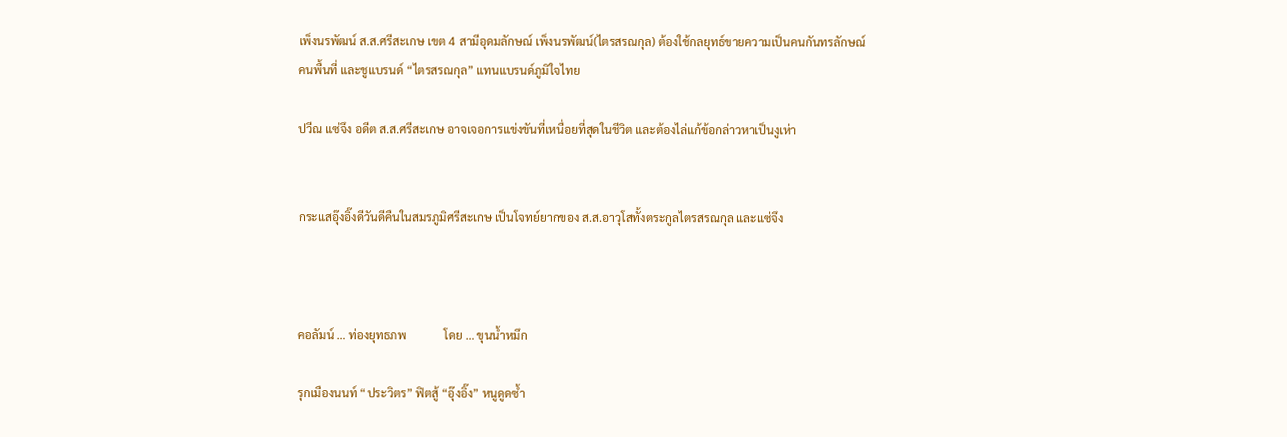เพ็งนรพัฒน์ ส.ส.ศรีสะเกษ เขต 4 สามีอุดมลักษณ์ เพ็งนรพัฒน์(ไตรสรณกุล) ต้องใช้กลยุทธ์ขายความเป็นคนกันทรลักษณ์ คนพื้นที่ และชูแบรนด์ “ไตรสรณกุล” แทนแบรนด์ภูมิใจไทย

ปวีณ แซ่จึง อดีต ส.ส.ศรีสะเกษ อาจเจอการแข่งขันที่เหนื่อยที่สุดในชีวิต และต้องไล่แก้ข้อกล่าวหาเป็นงูเห่า


กระแสอุ๊งอิ๊งดีวันดีคืนในสมรภูมิศรีสะเกษ เป็นโจทย์ยากของ ส.ส.อาวุโสทั้งตระกูลไตรสรณกุล และแซ่จึง



คอลัมน์ … ท่องยุทธภพ             โดย … ขุนน้ำหมึก

รุกเมืองนนท์ “ประวิตร” ฟิตสู้ “อุ๊งอิ๊ง” หนูดูดซ้ำ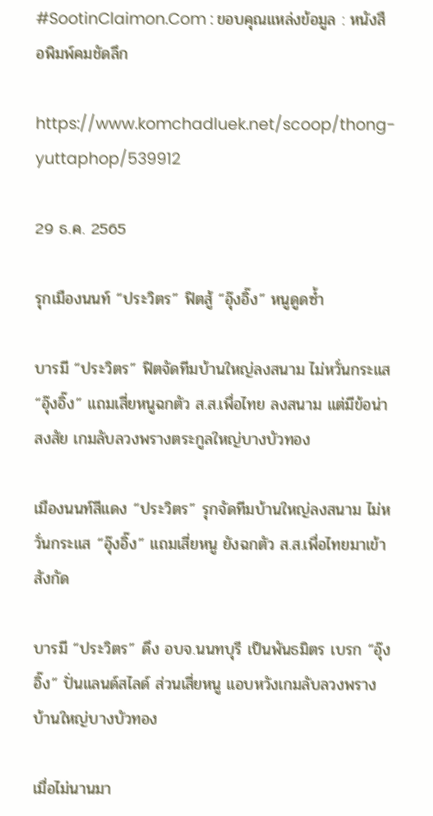#SootinClaimon.Com : ขอบคุณแหล่งข้อมูล : หนังสือพิมพ์คมชัดลึก

https://www.komchadluek.net/scoop/thong-yuttaphop/539912

29 ธ.ค. 2565

รุกเมืองนนท์ “ประวิตร” ฟิตสู้ “อุ๊งอิ๊ง” หนูดูดซ้ำ

บารมี “ประวิตร” ฟิตจัดทีมบ้านใหญ่ลงสนาม ไม่หวั่นกระแส “อุ๊งอิ๊ง” แถมเสี่ยหนูฉกตัว ส.ส.เพื่อไทย ลงสนาม แต่มีข้อน่าสงสัย เกมลับลวงพรางตระกูลใหญ่บางบัวทอง

เมืองนนท์สีแดง “ประวิตร” รุกจัดทีมบ้านใหญ่ลงสนาม ไม่หวั่นกระแส “อุ๊งอิ๊ง” แถมเสี่ยหนู ยังฉกตัว ส.ส.เพื่อไทยมาเข้าสังกัด

บารมี “ประวิตร” ดึง อบจ.นนทบุรี เป็นพันธมิตร เบรก “อุ๊งอิ๊ง” ปั่นแลนด์สไลด์ ส่วนเสี่ยหนู แอบหวังเกมลับลวงพรางบ้านใหญ่บางบัวทอง

เมื่อไม่นานมา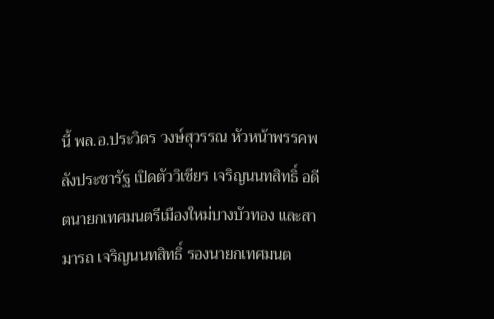นี้ พล.อ.ประวิตร วงษ์สุวรรณ หัวหน้าพรรคพลังประชารัฐ เปิดตัววิเชียร เจริญนนทสิทธิ์ อดีตนายกเทศมนตรีเมืองใหม่บางบัวทอง และสามารถ เจริญนนทสิทธิ์ รองนายกเทศมนต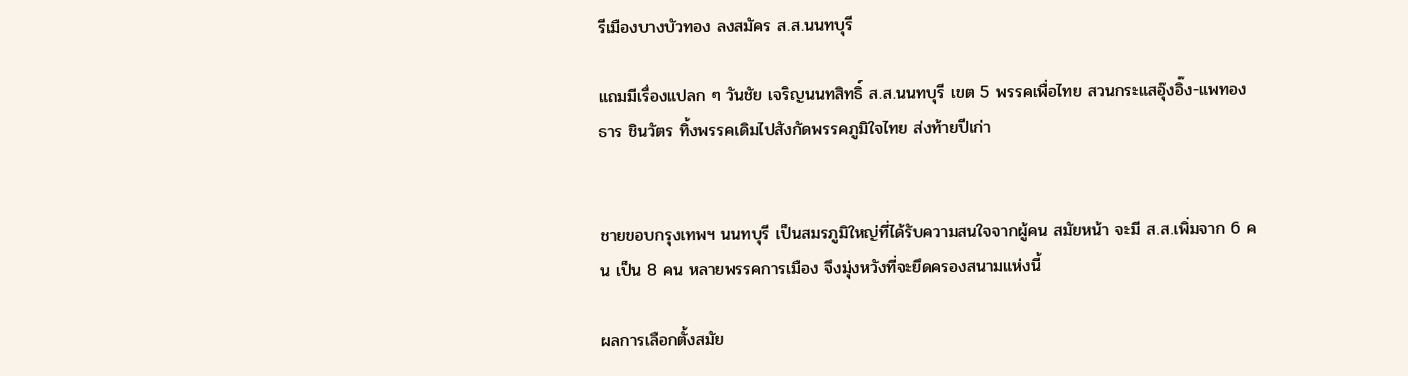รีเมืองบางบัวทอง ลงสมัคร ส.ส.นนทบุรี

แถมมีเรื่องแปลก ๆ วันชัย เจริญนนทสิทธิ์ ส.ส.นนทบุรี เขต 5 พรรคเพื่อไทย สวนกระแสอุ๊งอิ๊ง-แพทองธาร ชินวัตร ทิ้งพรรคเดิมไปสังกัดพรรคภูมิใจไทย ส่งท้ายปีเก่า


ชายขอบกรุงเทพฯ นนทบุรี เป็นสมรภูมิใหญ่ที่ได้รับความสนใจจากผู้คน สมัยหน้า จะมี ส.ส.เพิ่มจาก 6 คน เป็น 8 คน หลายพรรคการเมือง จึงมุ่งหวังที่จะยึดครองสนามแห่งนี้

ผลการเลือกตั้งสมัย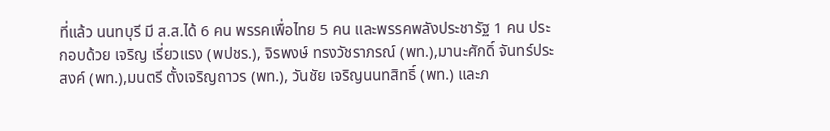ที่แล้ว นนทบุรี มี ส.ส.ได้ 6 คน พรรคเพื่อไทย 5 คน และพรรคพลังประชารัฐ 1 คน ประกอบด้วย เจริญ เรี่ยวแรง (พปชร.), จิรพงษ์ ทรงวัชราภรณ์ (พท.),มานะศักดิ์ จันทร์ประสงค์ (พท.),มนตรี ตั้งเจริญถาวร (พท.), วันชัย เจริญนนทสิทธิ์ (พท.) และภ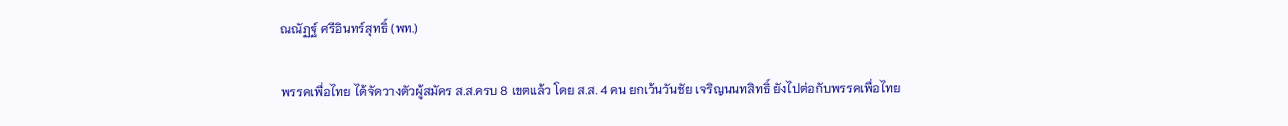ณณัฏฐ์ ศรีอินทร์สุทธิ์ (พท.)

พรรคเพื่อไทย ได้จัดวางตัวผู้สมัคร ส.ส.ครบ 8 เขตแล้ว โดย ส.ส. 4 คน ยกเว้นวันชัย เจริญนนทสิทธิ์ ยังไปต่อกับพรรคเพื่อไทย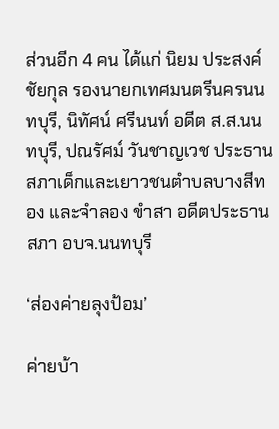ส่วนอีก 4 คน ได้แก่ นิยม ประสงค์ชัยกุล รองนายกเทศมนตรีนครนนทบุรี, นิทัศน์ ศรีนนท์ อดีต ส.ส.นนทบุรี, ปณรัศม์ วันชาญเวช ประธานสภาเด็กและเยาวชนตำบลบางสีทอง และจำลอง ขำสา อดีตประธานสภา อบจ.นนทบุรี

‘ส่องค่ายลุงป้อม’

ค่ายบ้า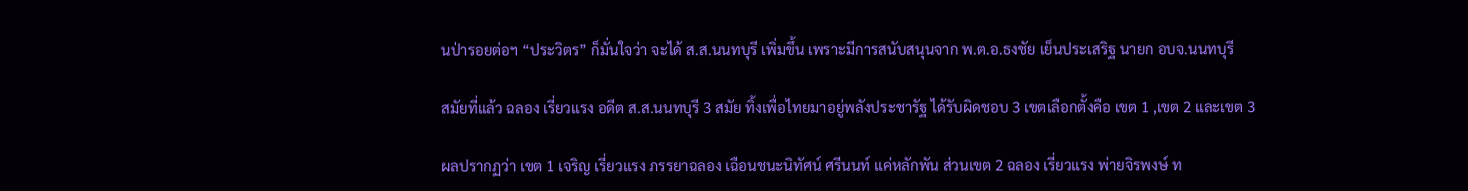นป่ารอยต่อฯ “ประวิตร” ก็มั่นใจว่า จะได้ ส.ส.นนทบุรี เพิ่มขึ้น เพราะมีการสนับสนุนจาก พ.ต.อ.ธงชัย เย็นประเสริฐ นายก อบจ.นนทบุรี

สมัยที่แล้ว ฉลอง เรี่ยวแรง อดีต ส.ส.นนทบุรี 3 สมัย ทิ้งเพื่อไทยมาอยู่พลังประชารัฐ ได้รับผิดชอบ 3 เขตเลือกตั้งคือ เขต 1 ,เขต 2 และเขต 3

ผลปรากฏว่า เขต 1 เจริญ เรี่ยวแรง ภรรยาฉลอง เฉือนชนะนิทัศน์ ศรีนนท์ แค่หลักพัน ส่วนเขต 2 ฉลอง เรี่ยวแรง พ่ายจิรพงษ์ ท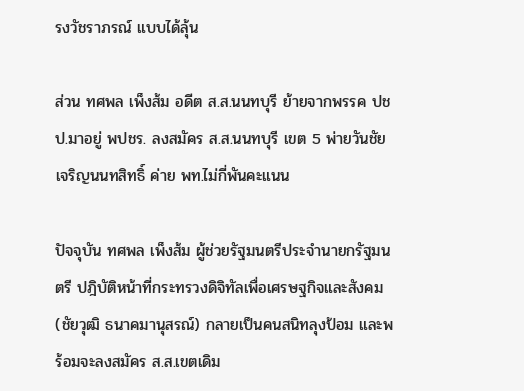รงวัชราภรณ์ แบบได้ลุ้น

ส่วน ทศพล เพ็งส้ม อดีต ส.ส.นนทบุรี ย้ายจากพรรค ปชป.มาอยู่ พปชร. ลงสมัคร ส.ส.นนทบุรี เขต 5 พ่ายวันชัย เจริญนนทสิทธิ์ ค่าย พท.ไม่กี่พันคะแนน

ปัจจุบัน ทศพล เพ็งส้ม ผู้ช่วยรัฐมนตรีประจำนายกรัฐมนตรี ปฎิบัติหน้าที่กระทรวงดิจิทัลเพื่อเศรษฐกิจและสังคม (ชัยวุฒิ ธนาคมานุสรณ์) กลายเป็นคนสนิทลุงป้อม และพร้อมจะลงสมัคร ส.ส.เขตเดิม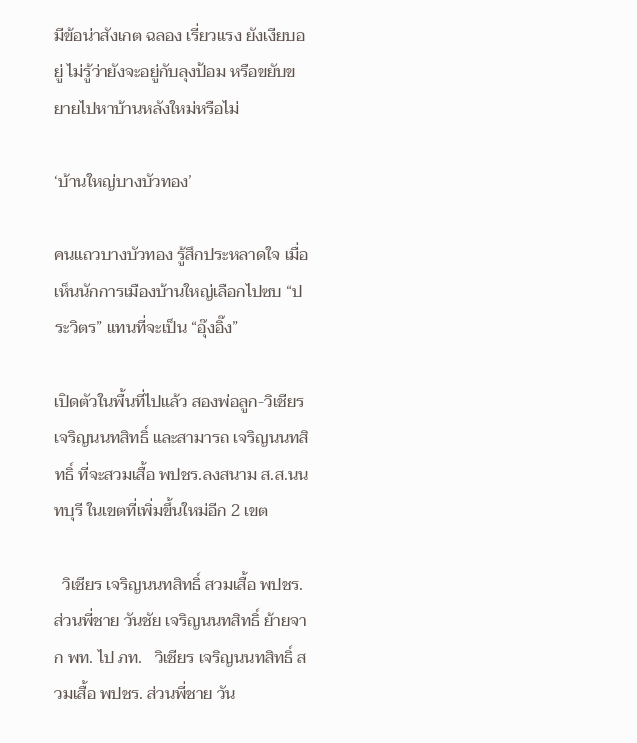มีข้อน่าสังเกต ฉลอง เรี่ยวแรง ยังเงียบอยู่ ไม่รู้ว่ายังจะอยู่กับลุงป้อม หรือขยับขยายไปหาบ้านหลังใหม่หรือไม่

‘บ้านใหญ่บางบัวทอง’

คนแถวบางบัวทอง รู้สึกประหลาดใจ เมื่อเห็นนักการเมืองบ้านใหญ่เลือกไปซบ “ประวิตร” แทนที่จะเป็น “อุ๊งอิ๊ง”

เปิดตัวในพื้นที่ไปแล้ว สองพ่อลูก-วิเชียร เจริญนนทสิทธิ์ และสามารถ เจริญนนทสิทธิ์ ที่จะสวมเสื้อ พปชร.ลงสนาม ส.ส.นนทบุรี ในเขตที่เพิ่มขึ้นใหม่อีก 2 เขต

  วิเชียร เจริญนนทสิทธิ์ สวมเสื้อ พปชร. ส่วนพี่ชาย วันชัย เจริญนนทสิทธิ์ ย้ายจาก พท. ไป ภท.   วิเชียร เจริญนนทสิทธิ์ สวมเสื้อ พปชร. ส่วนพี่ชาย วัน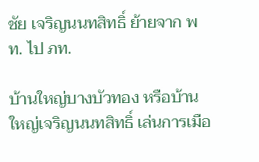ชัย เจริญนนทสิทธิ์ ย้ายจาก พท. ไป ภท.

บ้านใหญ่บางบัวทอง หรือบ้านใหญ่เจริญนนทสิทธิ์ เล่นการเมือ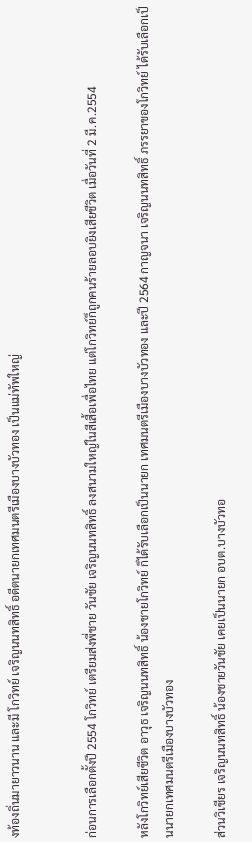งท้องถิ่นมายาวนาน และมี โกวิทย์ เจริญนนทสิทธิ์ อดีตนายกเทศมนตรีเมืองบางบัวทอง เป็นแม่ทัพใหญ่


ก่อนการเลือกตั้งปี 2554 โกวิทย์ เตรียมส่งพี่ชาย วันชัย เจริญนนทสิทธิ์ ลงสนามใหญ่ในสีเสื้อเพื่อไทย แต่โกวิทย์ก็ถูกคนร้ายลอบยิงเสียชีวิต เมื่อวันที่ 2 มี.ค.2554

หลังโกวิทย์เสียชีวิต อาวุธ เจริญนนทสิทธิ์ น้องชายโกวิทย์ ก็ได้รับเลือกเป็นนายก เทศมนตรีเมืองบางบัวทอง และปี 2564 กาญจนา เจริญนนทสิทธิ์ ภรรยาของโกวิทย์ ได้รับเลือกเป็นนายกเทศมนตรีเมืองบางบัวทอง

ส่วนวิเชียร เจริญนนทสิทธิ์ น้องชายวันชัย เคยเป็นนายก อบต.บางบัวทอ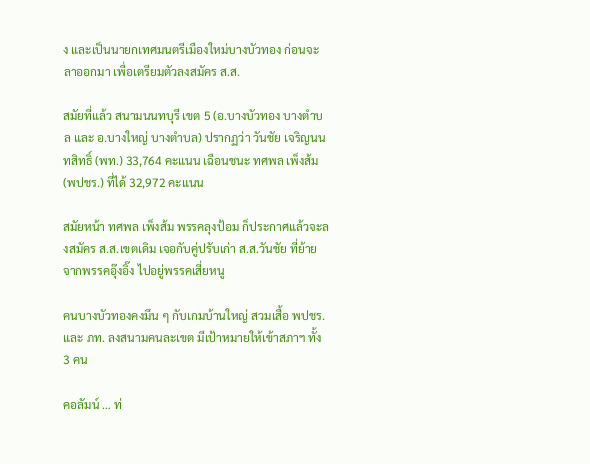ง และเป็นนายกเทศมนตรีเมืองใหม่บางบัวทอง ก่อนจะลาออกมา เพื่อเตรียมตัวลงสมัคร ส.ส.

สมัยที่แล้ว สนามนนทบุรี เขต 5 (อ.บางบัวทอง บางตำบล และ อ.บางใหญ่ บางตำบล) ปรากฏว่า วันชัย เจริญนนทสิทธิ์ (พท.) 33,764 คะแนน เฉือนชนะ ทศพล เพ็งส้ม (พปชร.) ที่ได้ 32,972 คะแนน

สมัยหน้า ทศพล เพ็งส้ม พรรคลุงป้อม ก็ประกาศแล้วจะลงสมัคร ส.ส.เขตเดิม เจอกับคู่ปรับเก่า ส.ส.วันชัย ที่ย้ายจากพรรคอุ๊งอิ๊ง ไปอยู่พรรคเสี่ยหนู

คนบางบัวทองคงมึน ๆ กับเกมบ้านใหญ่ สวมเสื้อ พปชร. และ ภท. ลงสนามคนละเขต มีเป้าหมายให้เข้าสภาฯ ทั้ง 3 คน

คอลัมน์ … ท่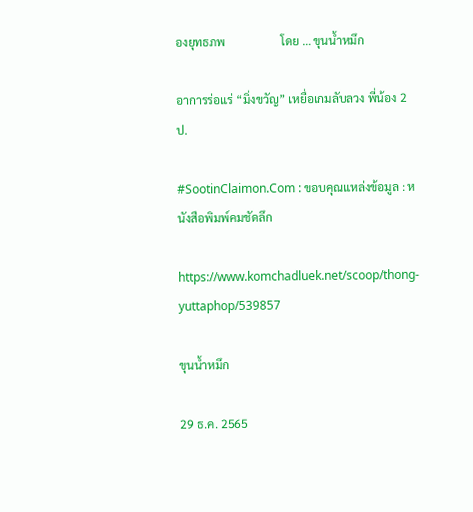องยุทธภพ                   โดย … ขุนน้ำหมึก

อาการร่อแร่ “มิ่งขวัญ” เหยื่อเกมลับลวง พี่น้อง 2 ป.

#SootinClaimon.Com : ขอบคุณแหล่งข้อมูล : หนังสือพิมพ์คมชัดลึก

https://www.komchadluek.net/scoop/thong-yuttaphop/539857

ขุนน้ำหมึก

29 ธ.ค. 2565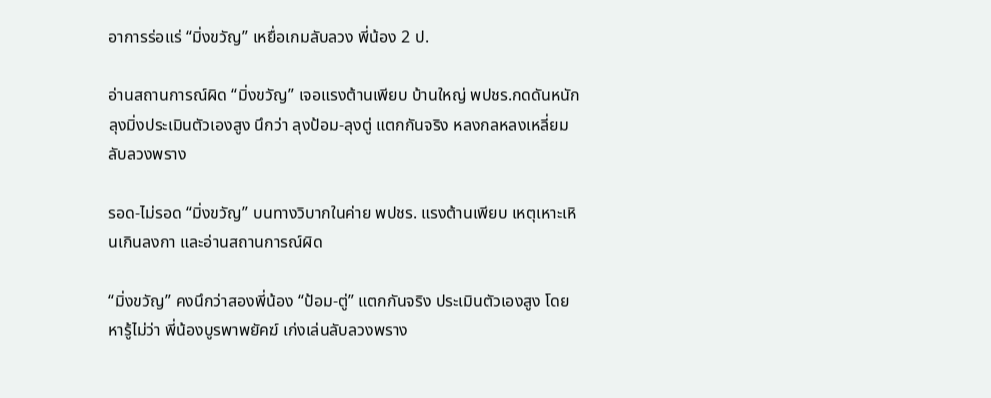อาการร่อแร่ “มิ่งขวัญ” เหยื่อเกมลับลวง พี่น้อง 2 ป.

อ่านสถานการณ์ผิด “มิ่งขวัญ” เจอแรงต้านเพียบ บ้านใหญ่ พปชร.กดดันหนัก ลุงมิ่งประเมินตัวเองสูง นึกว่า ลุงป้อม-ลุงตู่ แตกกันจริง หลงกลหลงเหลี่ยมลับลวงพราง

รอด-ไม่รอด “มิ่งขวัญ” บนทางวิบากในค่าย พปชร. แรงต้านเพียบ เหตุเหาะเหินเกินลงกา และอ่านสถานการณ์ผิด

“มิ่งขวัญ” คงนึกว่าสองพี่น้อง “ป้อม-ตู่” แตกกันจริง ประเมินตัวเองสูง โดยหารู้ไม่ว่า พี่น้องบูรพาพยัคฆ์ เก่งเล่นลับลวงพราง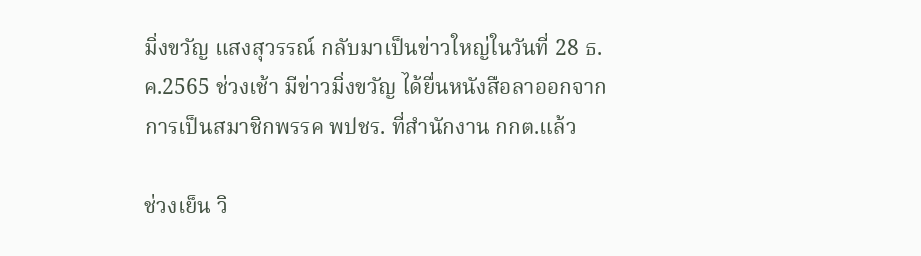มิ่งขวัญ แสงสุวรรณ์ กลับมาเป็นข่าวใหญ่ในวันที่ 28 ธ.ค.2565 ช่วงเช้า มีข่าวมิ่งขวัญ ได้ยื่นหนังสือลาออกจากการเป็นสมาชิกพรรค พปชร. ที่สำนักงาน กกต.แล้ว

ช่วงเย็น วิ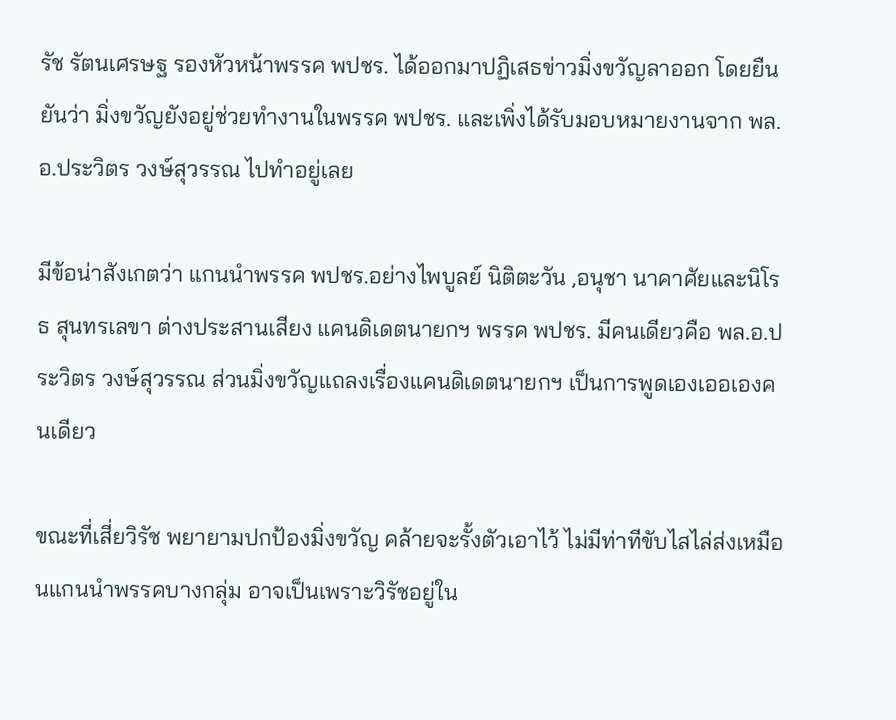รัช รัตนเศรษฐ รองหัวหน้าพรรค พปชร. ได้ออกมาปฏิเสธข่าวมิ่งขวัญลาออก โดยยืนยันว่า มิ่งขวัญยังอยู่ช่วยทำงานในพรรค พปชร. และเพิ่งได้รับมอบหมายงานจาก พล.อ.ประวิตร วงษ์สุวรรณ ไปทำอยู่เลย

มีข้อน่าสังเกตว่า แกนนำพรรค พปชร.อย่างไพบูลย์ นิติตะวัน ,อนุชา นาคาศัยและนิโรธ สุนทรเลขา ต่างประสานเสียง แคนดิเดตนายกฯ พรรค พปชร. มีคนเดียวคือ พล.อ.ประวิตร วงษ์สุวรรณ ส่วนมิ่งขวัญแถลงเรื่องแคนดิเดตนายกฯ เป็นการพูดเองเออเองคนเดียว

ขณะที่เสี่ยวิรัช พยายามปกป้องมิ่งขวัญ คล้ายจะรั้งตัวเอาไว้ ไม่มีท่าทีขับไสไล่ส่งเหมือนแกนนำพรรคบางกลุ่ม อาจเป็นเพราะวิรัชอยู่ใน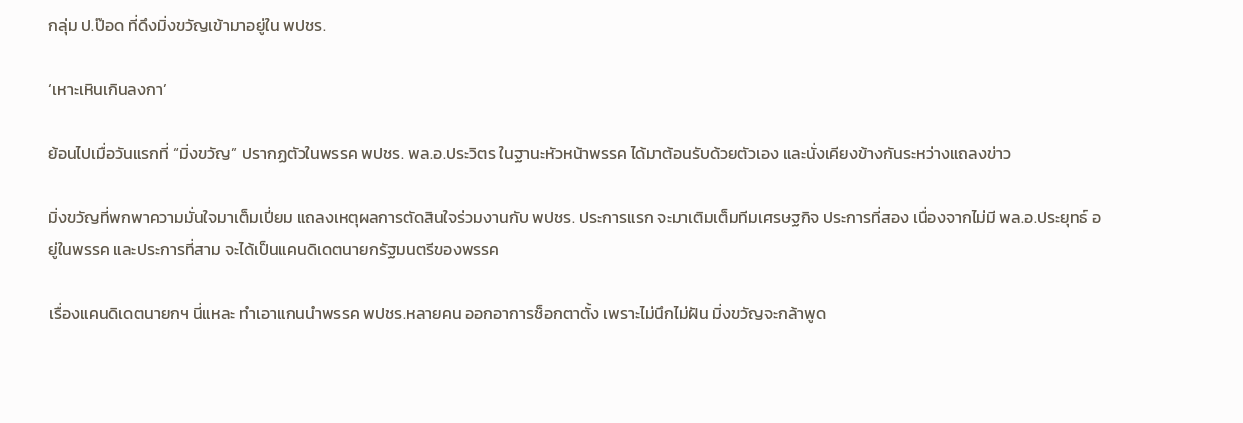กลุ่ม ป.ป๊อด ที่ดึงมิ่งขวัญเข้ามาอยู่ใน พปชร.

‘เหาะเหินเกินลงกา’

ย้อนไปเมื่อวันแรกที่ “มิ่งขวัญ” ปรากฏตัวในพรรค พปชร. พล.อ.ประวิตร ในฐานะหัวหน้าพรรค ได้มาต้อนรับด้วยตัวเอง และนั่งเคียงข้างกันระหว่างแถลงข่าว

มิ่งขวัญที่พกพาความมั่นใจมาเต็มเปี่ยม แถลงเหตุผลการตัดสินใจร่วมงานกับ พปชร. ประการแรก จะมาเติมเต็มทีมเศรษฐกิจ ประการที่สอง เนื่องจากไม่มี พล.อ.ประยุทธ์ อยู่ในพรรค และประการที่สาม จะได้เป็นแคนดิเดตนายกรัฐมนตรีของพรรค

เรื่องแคนดิเดตนายกฯ นี่แหละ ทำเอาแกนนำพรรค พปชร.หลายคน ออกอาการช็อกตาตั้ง เพราะไม่นึกไม่ฝัน มิ่งขวัญจะกล้าพูด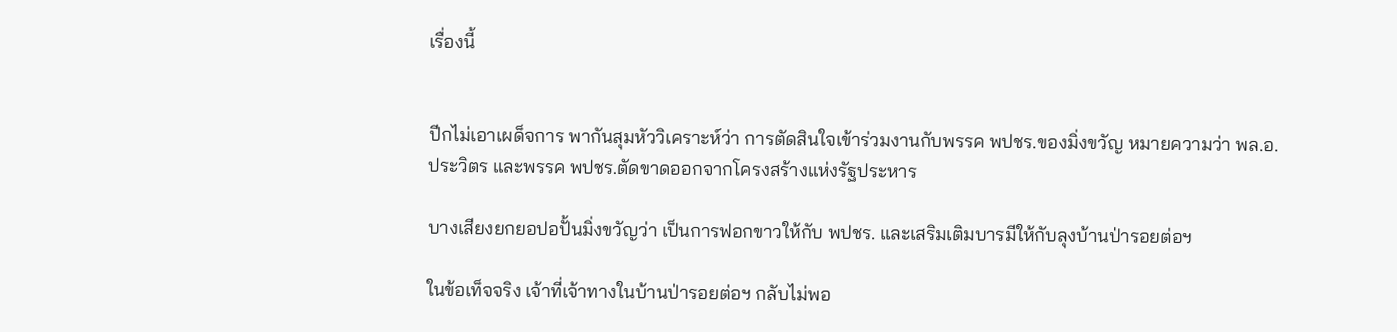เรื่องนี้


ปีกไม่เอาเผด็จการ พากันสุมหัววิเคราะห์ว่า การตัดสินใจเข้าร่วมงานกับพรรค พปชร.ของมิ่งขวัญ หมายความว่า พล.อ.ประวิตร และพรรค พปชร.ตัดขาดออกจากโครงสร้างแห่งรัฐประหาร

บางเสียงยกยอปอปั้นมิ่งขวัญว่า เป็นการฟอกขาวให้กับ พปชร. และเสริมเติมบารมีให้กับลุงบ้านป่ารอยต่อฯ

ในข้อเท็จจริง เจ้าที่เจ้าทางในบ้านป่ารอยต่อฯ กลับไม่พอ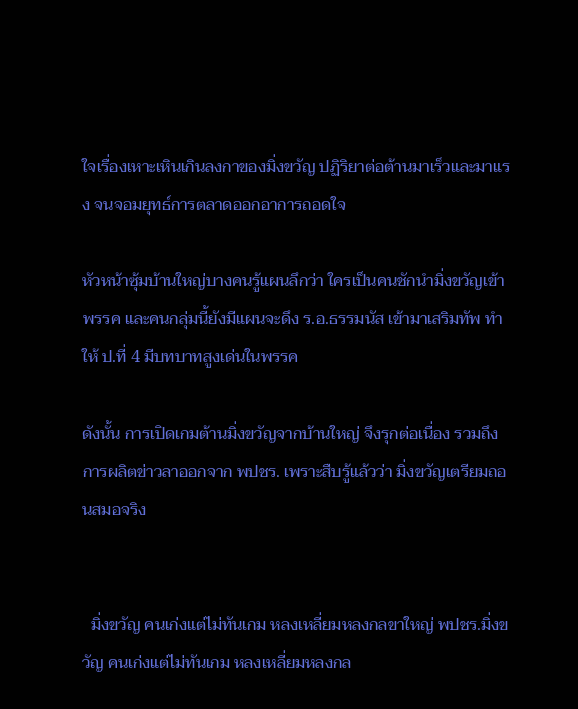ใจเรื่องเหาะเหินเกินลงกาของมิ่งขวัญ ปฏิริยาต่อต้านมาเร็วและมาแรง จนจอมยุทธ์การตลาดออกอาการถอดใจ

หัวหน้าซุ้มบ้านใหญ่บางคนรู้แผนลึกว่า ใครเป็นคนชักนำมิ่งขวัญเข้าพรรค และคนกลุ่มนี้ยังมีแผนจะดึง ร.อ.ธรรมนัส เข้ามาเสริมทัพ ทำให้ ป.ที่ 4 มีบทบาทสูงเด่นในพรรค

ดังนั้น การเปิดเกมต้านมิ่งขวัญจากบ้านใหญ่ จึงรุกต่อเนื่อง รวมถึงการผลิตข่าวลาออกจาก พปชร. เพราะสืบรู้แล้วว่า มิ่งขวัญเตรียมถอนสมอจริง


  มิ่งขวัญ คนเก่งแต่ไม่ทันเกม หลงเหลี่ยมหลงกลขาใหญ่ พปชร.มิ่งขวัญ คนเก่งแต่ไม่ทันเกม หลงเหลี่ยมหลงกล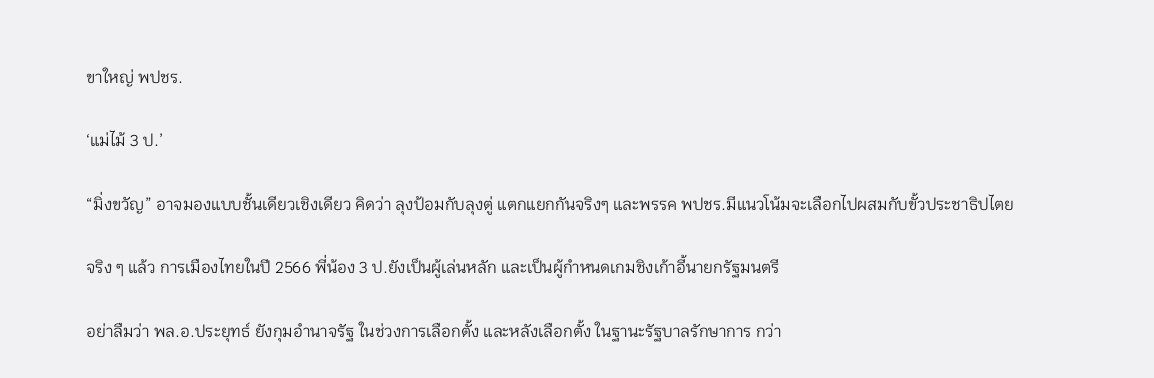ขาใหญ่ พปชร.

‘แม่ไม้ 3 ป.’

“มิ่งขวัญ” อาจมองแบบชั้นเดียวเชิงเดียว คิดว่า ลุงป้อมกับลุงตู่ แตกแยกกันจริงๆ และพรรค พปชร.มีแนวโน้มจะเลือกไปผสมกับขั้วประชาธิปไตย

จริง ๆ แล้ว การเมืองไทยในปี 2566 พี่น้อง 3 ป.ยังเป็นผู้เล่นหลัก และเป็นผู้กำหนดเกมชิงเก้าอี้นายกรัฐมนตรี

อย่าลืมว่า พล.อ.ประยุทธ์ ยังกุมอำนาจรัฐ ในช่วงการเลือกตั้ง และหลังเลือกตั้ง ในฐานะรัฐบาลรักษาการ กว่า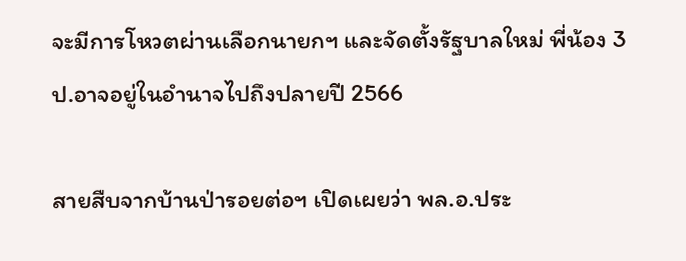จะมีการโหวตผ่านเลือกนายกฯ และจัดตั้งรัฐบาลใหม่ พี่น้อง 3 ป.อาจอยู่ในอำนาจไปถึงปลายปี 2566

สายสืบจากบ้านป่ารอยต่อฯ เปิดเผยว่า พล.อ.ประ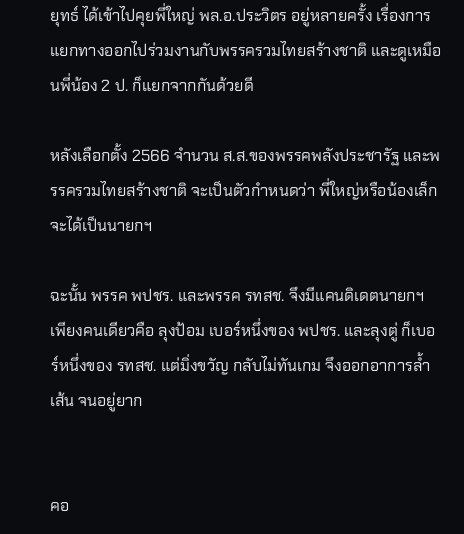ยุทธ์ ได้เข้าไปคุยพี่ใหญ่ พล.อ.ประวิตร อยู่หลายครั้ง เรื่องการแยกทางออกไปร่วมงานกับพรรครวมไทยสร้างชาติ และดูเหมือนพี่น้อง 2 ป. ก็แยกจากกันด้วยดี

หลังเลือกตั้ง 2566 จำนวน ส.ส.ของพรรคพลังประชารัฐ และพรรครวมไทยสร้างชาติ จะเป็นตัวกำหนดว่า พี่ใหญ่หรือน้องเล็ก จะได้เป็นนายกฯ

ฉะนั้น พรรค พปชร. และพรรค รทสช. จึงมีแคนดิเดตนายกฯ เพียงคนเดียวคือ ลุงป้อม เบอร์หนึ่งของ พปชร. และลุงตู่ ก็เบอร์หนึ่งของ รทสช. แต่มิ่งขวัญ กลับไม่ทันเกม จึงออกอาการล้ำเส้น จนอยู่ยาก


คอ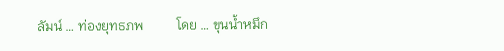ลัมน์ … ท่องยุทธภพ          โดย … ขุนน้ำหมึก